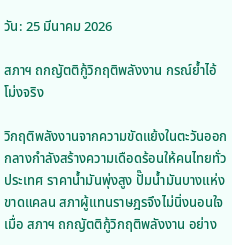วัน: 25 มีนาคม 2026

สภาฯ ถกญัตติกู้วิกฤติพลังงาน กรณ์ย้ำไอ้โม่งจริง

วิกฤติพลังงานจากความขัดแย้งในตะวันออกกลางกำลังสร้างความเดือดร้อนให้คนไทยทั่วประเทศ ราคาน้ำมันพุ่งสูง ปั๊มน้ำมันบางแห่งขาดแคลน สภาผู้แทนราษฎรจึงไม่นิ่งนอนใจ เมื่อ สภาฯ ถกญัตติกู้วิกฤติพลังงาน อย่าง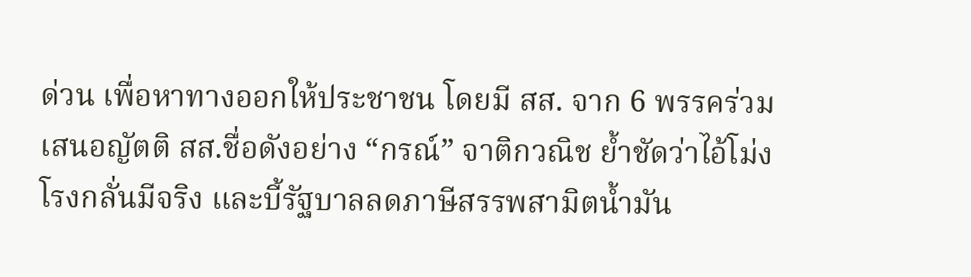ด่วน เพื่อหาทางออกให้ประชาชน โดยมี สส. จาก 6 พรรคร่วมเสนอญัตติ สส.ชื่อดังอย่าง “กรณ์” จาติกวณิช ย้ำชัดว่าไอ้โม่งโรงกลั่นมีจริง และบี้รัฐบาลลดภาษีสรรพสามิตน้ำมัน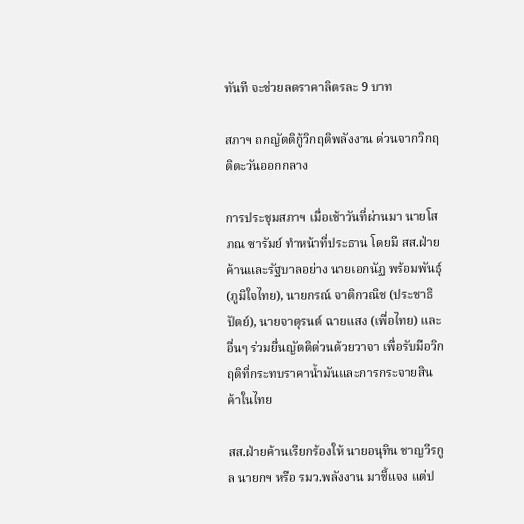ทันที จะช่วยลดราคาลิตรละ 9 บาท

สภาฯ ถกญัตติกู้วิกฤติพลังงาน ด่วนจากวิกฤติตะวันออกกลาง

การประชุมสภาฯ เมื่อเช้าวันที่ผ่านมา นายโสภณ ซารัมย์ ทำหน้าที่ประธาน โดยมี สส.ฝ่ายค้านและรัฐบาลอย่าง นายเอกนัฏ พร้อมพันธุ์ (ภูมิใจไทย), นายกรณ์ จาติกวณิช (ประชาธิปัตย์), นายจาตุรนต์ ฉายแสง (เพื่อไทย) และอื่นๆ ร่วมยื่นญัตติด่วนด้วยวาจา เพื่อรับมือวิกฤติที่กระทบราคาน้ำมันและการกระจายสินค้าในไทย

สส.ฝ่ายค้านเรียกร้องให้ นายอนุทิน ชาญวีรกูล นายกฯ หรือ รมว.พลังงาน มาชี้แจง แต่ป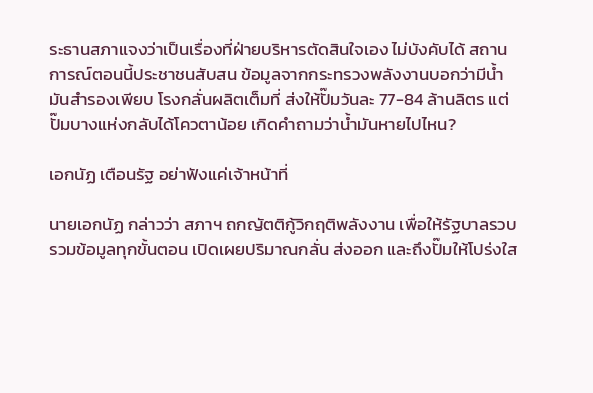ระธานสภาแจงว่าเป็นเรื่องที่ฝ่ายบริหารตัดสินใจเอง ไม่บังคับได้ สถานการณ์ตอนนี้ประชาชนสับสน ข้อมูลจากกระทรวงพลังงานบอกว่ามีน้ำมันสำรองเพียบ โรงกลั่นผลิตเต็มที่ ส่งให้ปั๊มวันละ 77-84 ล้านลิตร แต่ปั๊มบางแห่งกลับได้โควตาน้อย เกิดคำถามว่าน้ำมันหายไปไหน?

เอกนัฏ เตือนรัฐ อย่าฟังแค่เจ้าหน้าที่

นายเอกนัฏ กล่าวว่า สภาฯ ถกญัตติกู้วิกฤติพลังงาน เพื่อให้รัฐบาลรวบรวมข้อมูลทุกขั้นตอน เปิดเผยปริมาณกลั่น ส่งออก และถึงปั๊มให้โปร่งใส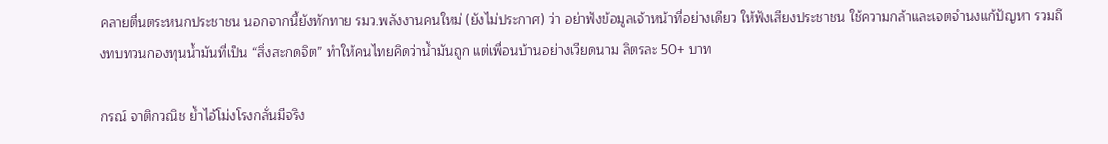คลายตื่นตระหนกประชาชน นอกจากนี้ยังทักทาย รมว.พลังงานคนใหม่ (ยังไม่ประกาศ) ว่า อย่าฟังข้อมูลเจ้าหน้าที่อย่างเดียว ให้ฟังเสียงประชาชน ใช้ความกล้าและเจตจำนงแก้ปัญหา รวมถึงทบทวนกองทุนน้ำมันที่เป็น “สิ่งสะกดจิต” ทำให้คนไทยคิดว่าน้ำมันถูก แต่เพื่อนบ้านอย่างเวียดนาม ลิตรละ 50+ บาท

กรณ์ จาติกวณิช ย้ำไอ้โม่งโรงกลั่นมีจริง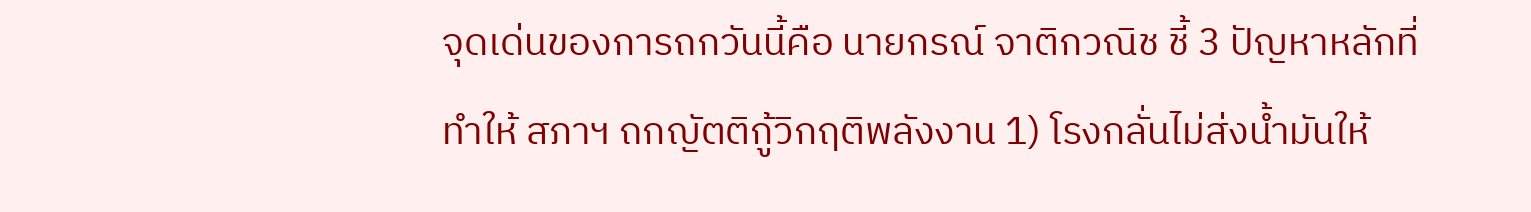จุดเด่นของการถกวันนี้คือ นายกรณ์ จาติกวณิช ชี้ 3 ปัญหาหลักที่ทำให้ สภาฯ ถกญัตติกู้วิกฤติพลังงาน 1) โรงกลั่นไม่ส่งน้ำมันให้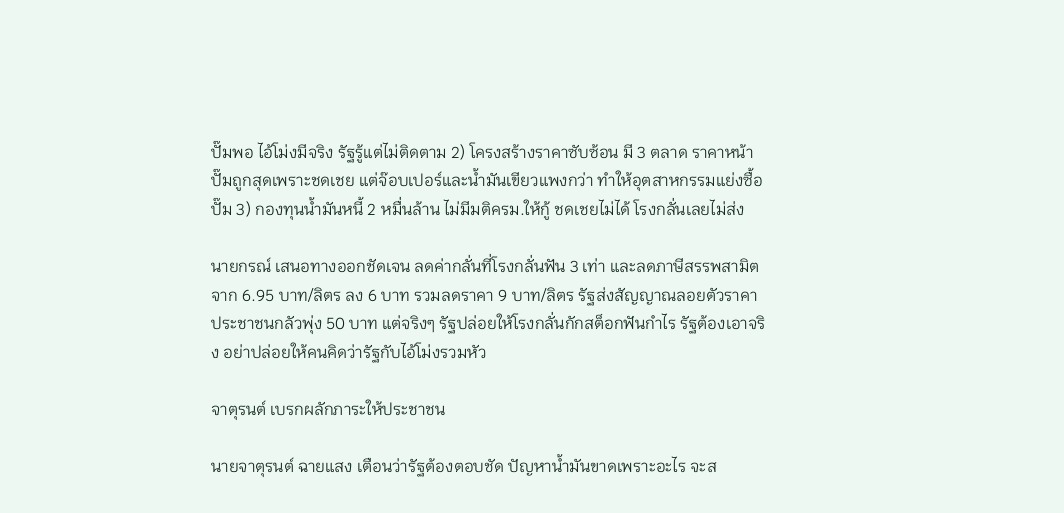ปั๊มพอ ไอ้โม่งมีจริง รัฐรู้แต่ไม่ติดตาม 2) โครงสร้างราคาซับซ้อน มี 3 ตลาด ราคาหน้าปั๊มถูกสุดเพราะชดเชย แต่จ๊อบเปอร์และน้ำมันเขียวแพงกว่า ทำให้อุตสาหกรรมแย่งซื้อปั๊ม 3) กองทุนน้ำมันหนี้ 2 หมื่นล้าน ไม่มีมติครม.ให้กู้ ชดเชยไม่ได้ โรงกลั่นเลยไม่ส่ง

นายกรณ์ เสนอทางออกชัดเจน ลดค่ากลั่นที่โรงกลั่นฟัน 3 เท่า และลดภาษีสรรพสามิตจาก 6.95 บาท/ลิตร ลง 6 บาท รวมลดราคา 9 บาท/ลิตร รัฐส่งสัญญาณลอยตัวราคา ประชาชนกลัวพุ่ง 50 บาท แต่จริงๆ รัฐปล่อยให้โรงกลั่นกักสต็อกฟันกำไร รัฐต้องเอาจริง อย่าปล่อยให้คนคิดว่ารัฐกับไอ้โม่งรวมหัว

จาตุรนต์ เบรกผลักภาระให้ประชาชน

นายจาตุรนต์ ฉายแสง เตือนว่ารัฐต้องตอบชัด ปัญหาน้ำมันขาดเพราะอะไร จะส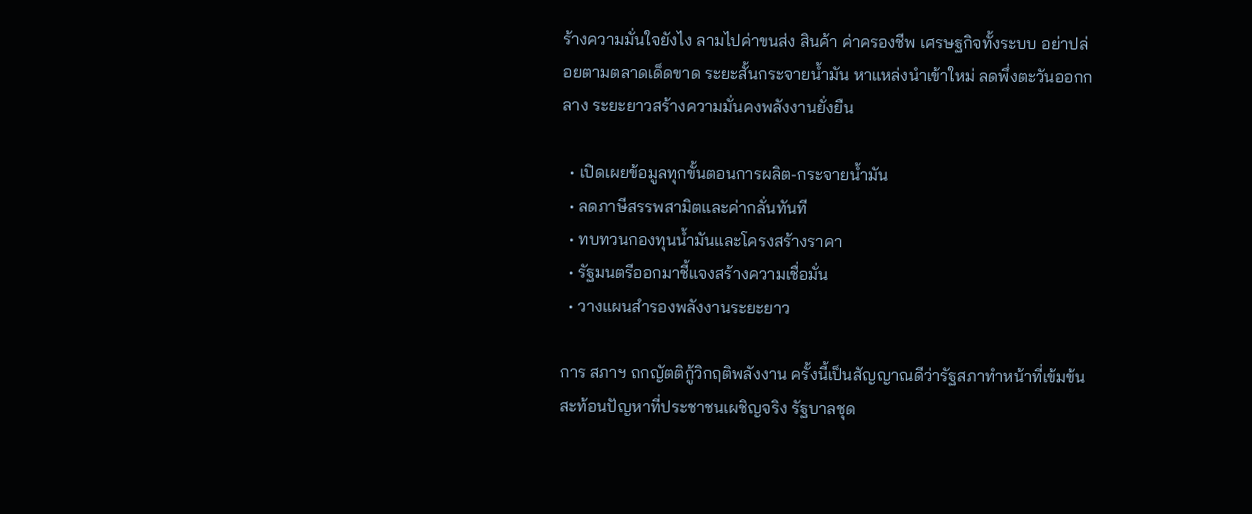ร้างความมั่นใจยังไง ลามไปค่าขนส่ง สินค้า ค่าครองชีพ เศรษฐกิจทั้งระบบ อย่าปล่อยตามตลาดเด็ดขาด ระยะสั้นกระจายน้ำมัน หาแหล่งนำเข้าใหม่ ลดพึ่งตะวันออกกลาง ระยะยาวสร้างความมั่นคงพลังงานยั่งยืน

  • เปิดเผยข้อมูลทุกขั้นตอนการผลิต-กระจายน้ำมัน
  • ลดภาษีสรรพสามิตและค่ากลั่นทันที
  • ทบทวนกองทุนน้ำมันและโครงสร้างราคา
  • รัฐมนตรีออกมาชี้แจงสร้างความเชื่อมั่น
  • วางแผนสำรองพลังงานระยะยาว

การ สภาฯ ถกญัตติกู้วิกฤติพลังงาน ครั้งนี้เป็นสัญญาณดีว่ารัฐสภาทำหน้าที่เข้มข้น สะท้อนปัญหาที่ประชาชนเผชิญจริง รัฐบาลชุด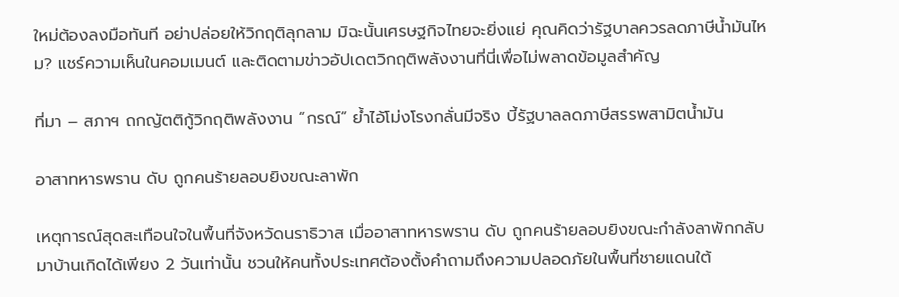ใหม่ต้องลงมือทันที อย่าปล่อยให้วิกฤติลุกลาม มิฉะนั้นเศรษฐกิจไทยจะยิ่งแย่ คุณคิดว่ารัฐบาลควรลดภาษีน้ำมันไหม? แชร์ความเห็นในคอมเมนต์ และติดตามข่าวอัปเดตวิกฤติพลังงานที่นี่เพื่อไม่พลาดข้อมูลสำคัญ

ที่มา – สภาฯ ถกญัตติกู้วิกฤติพลังงาน “กรณ์” ย้ำไอ้โม่งโรงกลั่นมีจริง บี้รัฐบาลลดภาษีสรรพสามิตน้ำมัน

อาสาทหารพราน ดับ ถูกคนร้ายลอบยิงขณะลาพัก

เหตุการณ์สุดสะเทือนใจในพื้นที่จังหวัดนราธิวาส เมื่ออาสาทหารพราน ดับ ถูกคนร้ายลอบยิงขณะกำลังลาพักกลับมาบ้านเกิดได้เพียง 2 วันเท่านั้น ชวนให้คนทั้งประเทศต้องตั้งคำถามถึงความปลอดภัยในพื้นที่ชายแดนใต้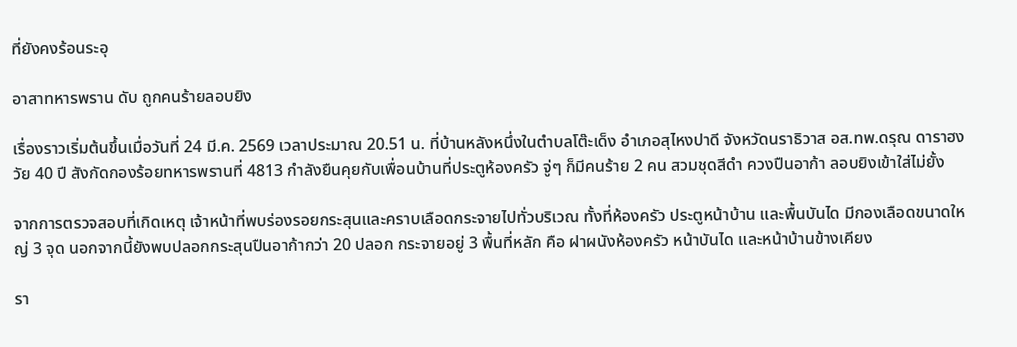ที่ยังคงร้อนระอุ

อาสาทหารพราน ดับ ถูกคนร้ายลอบยิง

เรื่องราวเริ่มต้นขึ้นเมื่อวันที่ 24 มี.ค. 2569 เวลาประมาณ 20.51 น. ที่บ้านหลังหนึ่งในตำบลโต๊ะเด็ง อำเภอสุไหงปาดี จังหวัดนราธิวาส อส.ทพ.ดรุณ ดาราฮง วัย 40 ปี สังกัดกองร้อยทหารพรานที่ 4813 กำลังยืนคุยกับเพื่อนบ้านที่ประตูห้องครัว จู่ๆ ก็มีคนร้าย 2 คน สวมชุดสีดำ ควงปืนอาก้า ลอบยิงเข้าใส่ไม่ยั้ง

จากการตรวจสอบที่เกิดเหตุ เจ้าหน้าที่พบร่องรอยกระสุนและคราบเลือดกระจายไปทั่วบริเวณ ทั้งที่ห้องครัว ประตูหน้าบ้าน และพื้นบันได มีกองเลือดขนาดใหญ่ 3 จุด นอกจากนี้ยังพบปลอกกระสุนปืนอาก้ากว่า 20 ปลอก กระจายอยู่ 3 พื้นที่หลัก คือ ฝาผนังห้องครัว หน้าบันได และหน้าบ้านข้างเคียง

รา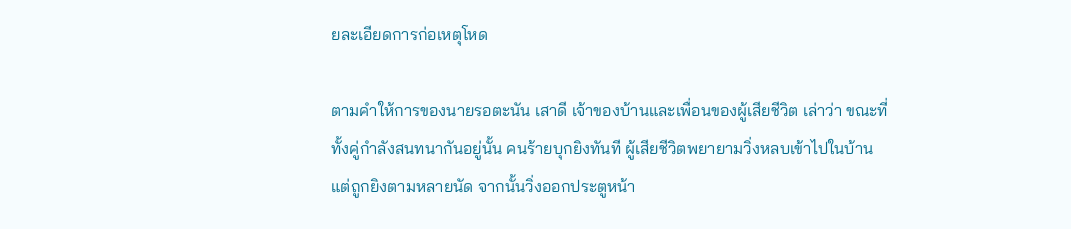ยละเอียดการก่อเหตุโหด

ตามคำให้การของนายรอตะนัน เสาดี เจ้าของบ้านและเพื่อนของผู้เสียชีวิต เล่าว่า ขณะที่ทั้งคู่กำลังสนทนากันอยู่นั้น คนร้ายบุกยิงทันที ผู้เสียชีวิตพยายามวิ่งหลบเข้าไปในบ้าน แต่ถูกยิงตามหลายนัด จากนั้นวิ่งออกประตูหน้า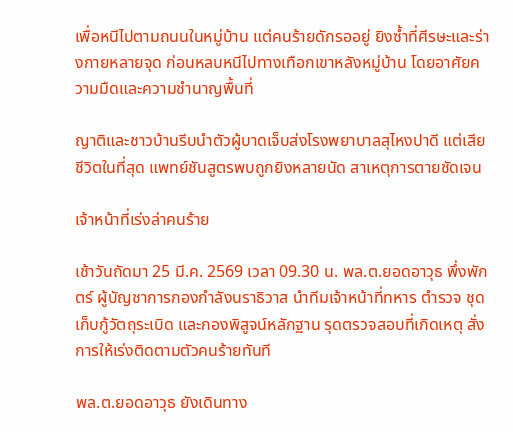เพื่อหนีไปตามถนนในหมู่บ้าน แต่คนร้ายดักรออยู่ ยิงซ้ำที่ศีรษะและร่างกายหลายจุด ก่อนหลบหนีไปทางเทือกเขาหลังหมู่บ้าน โดยอาศัยความมืดและความชำนาญพื้นที่

ญาติและชาวบ้านรีบนำตัวผู้บาดเจ็บส่งโรงพยาบาลสุไหงปาดี แต่เสียชีวิตในที่สุด แพทย์ชันสูตรพบถูกยิงหลายนัด สาเหตุการตายชัดเจน

เจ้าหน้าที่เร่งล่าคนร้าย

เช้าวันถัดมา 25 มี.ค. 2569 เวลา 09.30 น. พล.ต.ยอดอาวุธ พึ่งพักตร์ ผู้บัญชาการกองกำลังนราธิวาส นำทีมเจ้าหน้าที่ทหาร ตำรวจ ชุดเก็บกู้วัตถุระเบิด และกองพิสูจน์หลักฐาน รุดตรวจสอบที่เกิดเหตุ สั่งการให้เร่งติดตามตัวคนร้ายทันที

พล.ต.ยอดอาวุธ ยังเดินทาง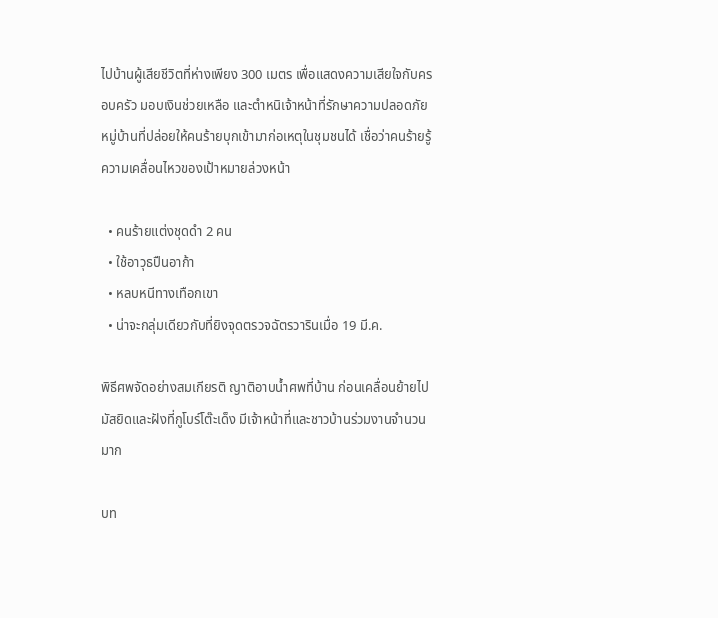ไปบ้านผู้เสียชีวิตที่ห่างเพียง 300 เมตร เพื่อแสดงความเสียใจกับครอบครัว มอบเงินช่วยเหลือ และตำหนิเจ้าหน้าที่รักษาความปลอดภัยหมู่บ้านที่ปล่อยให้คนร้ายบุกเข้ามาก่อเหตุในชุมชนได้ เชื่อว่าคนร้ายรู้ความเคลื่อนไหวของเป้าหมายล่วงหน้า

  • คนร้ายแต่งชุดดำ 2 คน
  • ใช้อาวุธปืนอาก้า
  • หลบหนีทางเทือกเขา
  • น่าจะกลุ่มเดียวกับที่ยิงจุดตรวจฉัตรวารินเมื่อ 19 มี.ค.

พิธีศพจัดอย่างสมเกียรติ ญาติอาบน้ำศพที่บ้าน ก่อนเคลื่อนย้ายไปมัสยิดและฝังที่กูโบร์โต๊ะเด็ง มีเจ้าหน้าที่และชาวบ้านร่วมงานจำนวนมาก

บท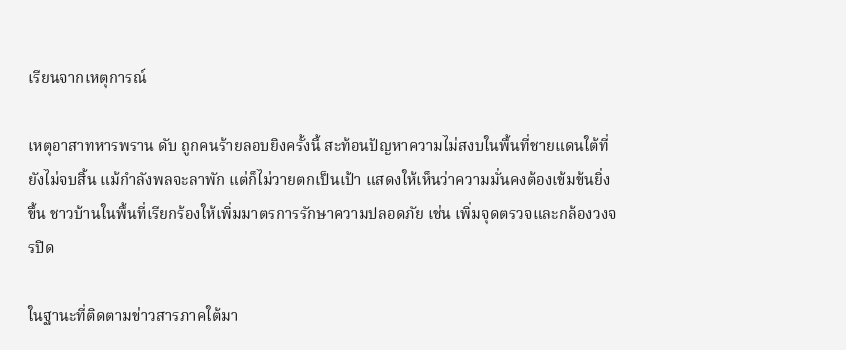เรียนจากเหตุการณ์

เหตุอาสาทหารพราน ดับ ถูกคนร้ายลอบยิงครั้งนี้ สะท้อนปัญหาความไม่สงบในพื้นที่ชายแดนใต้ที่ยังไม่จบสิ้น แม้กำลังพลจะลาพัก แต่ก็ไม่วายตกเป็นเป้า แสดงให้เห็นว่าความมั่นคงต้องเข้มข้นยิ่งขึ้น ชาวบ้านในพื้นที่เรียกร้องให้เพิ่มมาตรการรักษาความปลอดภัย เช่น เพิ่มจุดตรวจและกล้องวงจรปิด

ในฐานะที่ติดตามข่าวสารภาคใต้มา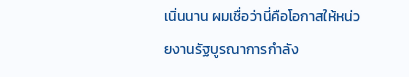เนิ่นนาน ผมเชื่อว่านี่คือโอกาสให้หน่วยงานรัฐบูรณาการกำลัง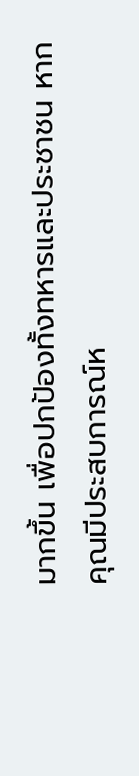มากขึ้น เพื่อปกป้องทั้งทหารและประชาชน หากคุณมีประสบการณ์ห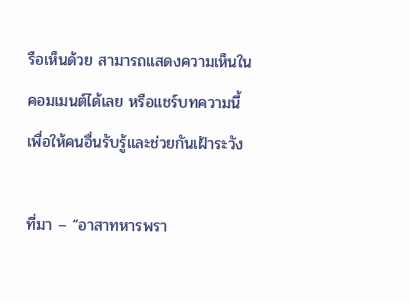รือเห็นด้วย สามารถแสดงความเห็นในคอมเมนต์ได้เลย หรือแชร์บทความนี้เพื่อให้คนอื่นรับรู้และช่วยกันเฝ้าระวัง

ที่มา – “อาสาทหารพรา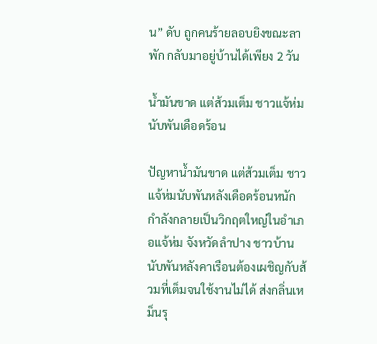น” ดับ ถูกคนร้ายลอบยิงขณะลาพัก กลับมาอยู่บ้านได้เพียง 2 วัน

น้ำมันขาด แต่ส้วมเต็ม ชาวแจ้ห่มนับพันเดือดร้อน

ปัญหาน้ำมันขาด แต่ส้วมเต็ม ชาวแจ้ห่มนับพันหลังเดือดร้อนหนักกำลังกลายเป็นวิกฤตใหญ่ในอำเภอแจ้ห่ม จังหวัดลำปาง ชาวบ้านนับพันหลังคาเรือนต้องเผชิญกับส้วมที่เต็มจนใช้งานไม่ได้ ส่งกลิ่นเหม็นรุ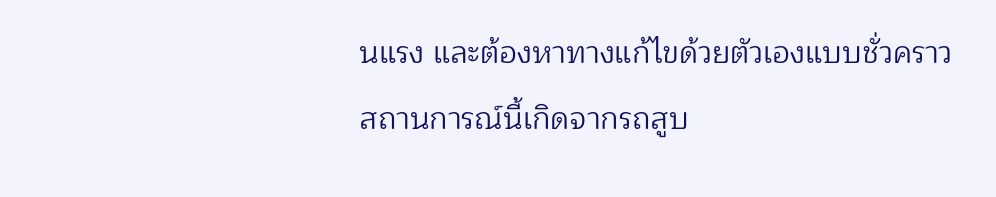นแรง และต้องหาทางแก้ไขด้วยตัวเองแบบชั่วคราว สถานการณ์นี้เกิดจากรถสูบ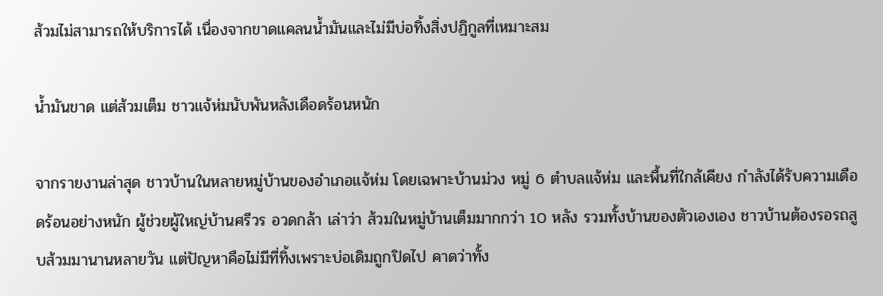ส้วมไม่สามารถให้บริการได้ เนื่องจากขาดแคลนน้ำมันและไม่มีบ่อทิ้งสิ่งปฏิกูลที่เหมาะสม

น้ำมันขาด แต่ส้วมเต็ม ชาวแจ้ห่มนับพันหลังเดือดร้อนหนัก

จากรายงานล่าสุด ชาวบ้านในหลายหมู่บ้านของอำเภอแจ้ห่ม โดยเฉพาะบ้านม่วง หมู่ 6 ตำบลแจ้ห่ม และพื้นที่ใกล้เคียง กำลังได้รับความเดือดร้อนอย่างหนัก ผู้ช่วยผู้ใหญ่บ้านศรีวร อวดกล้า เล่าว่า ส้วมในหมู่บ้านเต็มมากกว่า 10 หลัง รวมทั้งบ้านของตัวเองเอง ชาวบ้านต้องรอรถสูบส้วมมานานหลายวัน แต่ปัญหาคือไม่มีที่ทิ้งเพราะบ่อเดิมถูกปิดไป คาดว่าทั้ง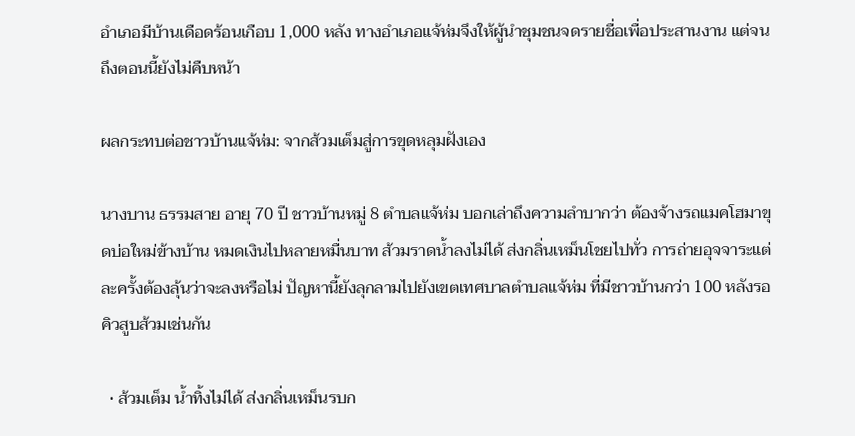อำเภอมีบ้านเดือดร้อนเกือบ 1,000 หลัง ทางอำเภอแจ้ห่มจึงให้ผู้นำชุมชนจดรายชื่อเพื่อประสานงาน แต่จนถึงตอนนี้ยังไม่คืบหน้า

ผลกระทบต่อชาวบ้านแจ้ห่ม: จากส้วมเต็มสู่การขุดหลุมฝังเอง

นางบาน ธรรมสาย อายุ 70 ปี ชาวบ้านหมู่ 8 ตำบลแจ้ห่ม บอกเล่าถึงความลำบากว่า ต้องจ้างรถแมคโฮมาขุดบ่อใหม่ข้างบ้าน หมดเงินไปหลายหมื่นบาท ส้วมราดน้ำลงไม่ได้ ส่งกลิ่นเหม็นโชยไปทั่ว การถ่ายอุจจาระแต่ละครั้งต้องลุ้นว่าจะลงหรือไม่ ปัญหานี้ยังลุกลามไปยังเขตเทศบาลตำบลแจ้ห่ม ที่มีชาวบ้านกว่า 100 หลังรอคิวสูบส้วมเช่นกัน

  • ส้วมเต็ม น้ำทิ้งไม่ได้ ส่งกลิ่นเหม็นรบก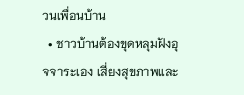วนเพื่อนบ้าน
  • ชาวบ้านต้องขุดหลุมฝังอุจจาระเอง เสี่ยงสุขภาพและ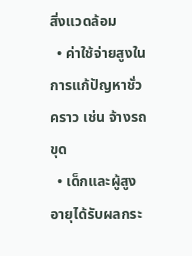สิ่งแวดล้อม
  • ค่าใช้จ่ายสูงในการแก้ปัญหาชั่วคราว เช่น จ้างรถขุด
  • เด็กและผู้สูงอายุได้รับผลกระ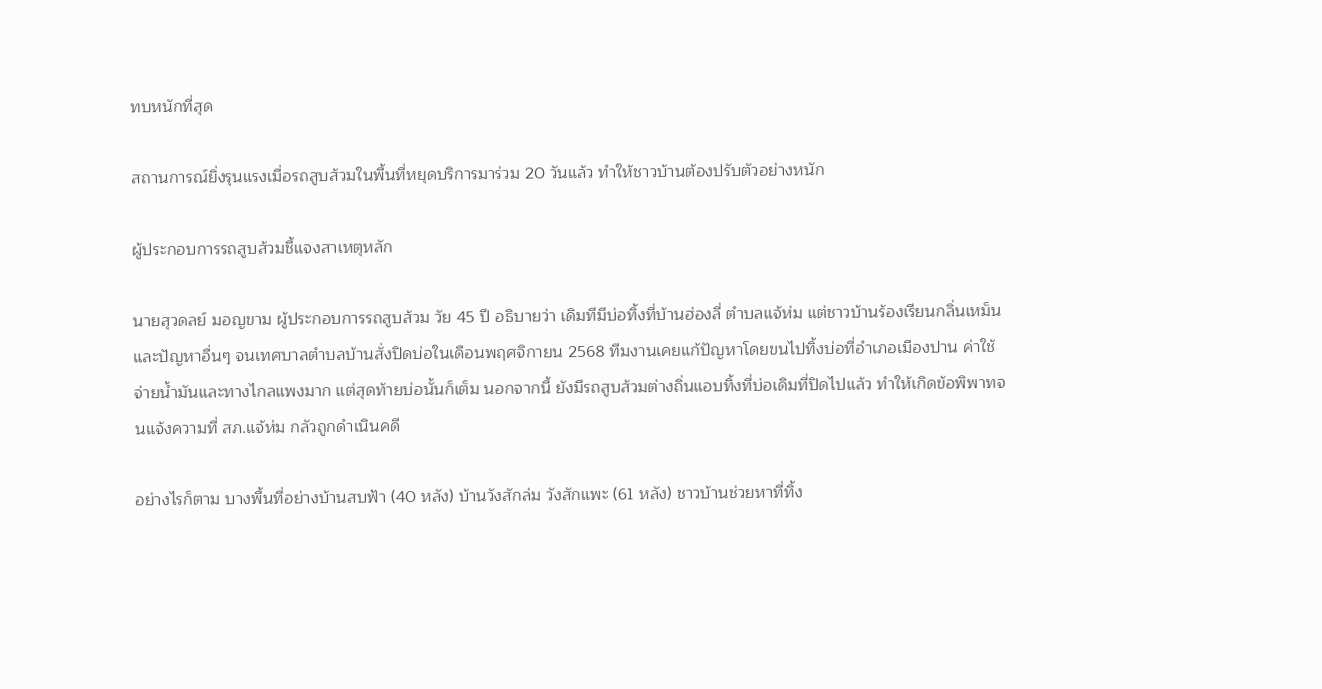ทบหนักที่สุด

สถานการณ์ยิ่งรุนแรงเมื่อรถสูบส้วมในพื้นที่หยุดบริการมาร่วม 20 วันแล้ว ทำให้ชาวบ้านต้องปรับตัวอย่างหนัก

ผู้ประกอบการรถสูบส้วมชี้แจงสาเหตุหลัก

นายสุวดลย์ มอญขาม ผู้ประกอบการรถสูบส้วม วัย 45 ปี อธิบายว่า เดิมทีมีบ่อทิ้งที่บ้านฮ่องลี่ ตำบลแจ้ห่ม แต่ชาวบ้านร้องเรียนกลิ่นเหม็นและปัญหาอื่นๆ จนเทศบาลตำบลบ้านสั่งปิดบ่อในเดือนพฤศจิกายน 2568 ทีมงานเคยแก้ปัญหาโดยขนไปทิ้งบ่อที่อำเภอเมืองปาน ค่าใช้จ่ายน้ำมันและทางไกลแพงมาก แต่สุดท้ายบ่อนั้นก็เต็ม นอกจากนี้ ยังมีรถสูบส้วมต่างถิ่นแอบทิ้งที่บ่อเดิมที่ปิดไปแล้ว ทำให้เกิดข้อพิพาทจนแจ้งความที่ สภ.แจ้ห่ม กลัวถูกดำเนินคดี

อย่างไรก็ตาม บางพื้นที่อย่างบ้านสบฟ้า (40 หลัง) บ้านวังสักล่ม วังสักแพะ (61 หลัง) ชาวบ้านช่วยหาที่ทิ้ง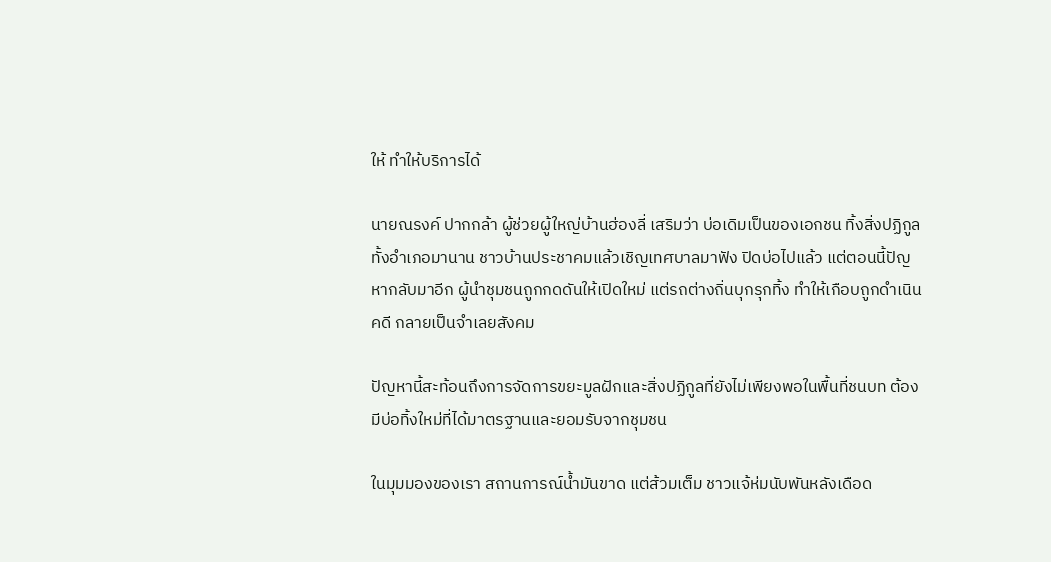ให้ ทำให้บริการได้

นายณรงค์ ปากกล้า ผู้ช่วยผู้ใหญ่บ้านฮ่องลี่ เสริมว่า บ่อเดิมเป็นของเอกชน ทิ้งสิ่งปฏิกูลทั้งอำเภอมานาน ชาวบ้านประชาคมแล้วเชิญเทศบาลมาฟัง ปิดบ่อไปแล้ว แต่ตอนนี้ปัญหากลับมาอีก ผู้นำชุมชนถูกกดดันให้เปิดใหม่ แต่รถต่างถิ่นบุกรุกทิ้ง ทำให้เกือบถูกดำเนินคดี กลายเป็นจำเลยสังคม

ปัญหานี้สะท้อนถึงการจัดการขยะมูลฝักและสิ่งปฏิกูลที่ยังไม่เพียงพอในพื้นที่ชนบท ต้องมีบ่อทิ้งใหม่ที่ได้มาตรฐานและยอมรับจากชุมชน

ในมุมมองของเรา สถานการณ์น้ำมันขาด แต่ส้วมเต็ม ชาวแจ้ห่มนับพันหลังเดือด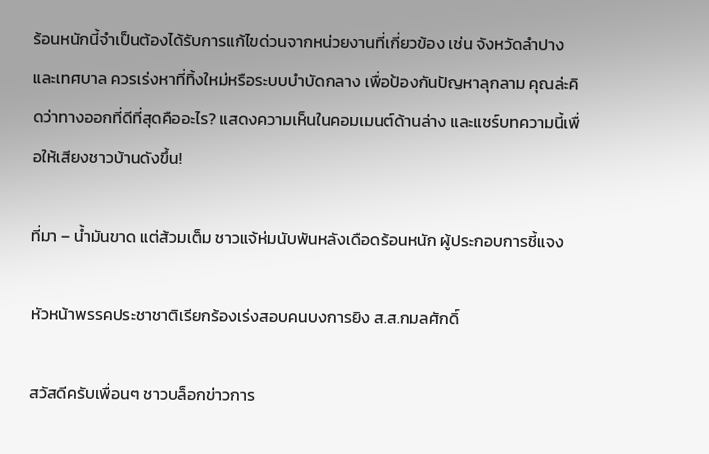ร้อนหนักนี้จำเป็นต้องได้รับการแก้ไขด่วนจากหน่วยงานที่เกี่ยวข้อง เช่น จังหวัดลำปางและเทศบาล ควรเร่งหาที่ทิ้งใหม่หรือระบบบำบัดกลาง เพื่อป้องกันปัญหาลุกลาม คุณล่ะคิดว่าทางออกที่ดีที่สุดคืออะไร? แสดงความเห็นในคอมเมนต์ด้านล่าง และแชร์บทความนี้เพื่อให้เสียงชาวบ้านดังขึ้น!

ที่มา – น้ำมันขาด แต่ส้วมเต็ม ชาวแจ้ห่มนับพันหลังเดือดร้อนหนัก ผู้ประกอบการชี้แจง

หัวหน้าพรรคประชาชาติเรียกร้องเร่งสอบคนบงการยิง ส.ส.กมลศักดิ์

สวัสดีครับเพื่อนๆ ชาวบล็อกข่าวการ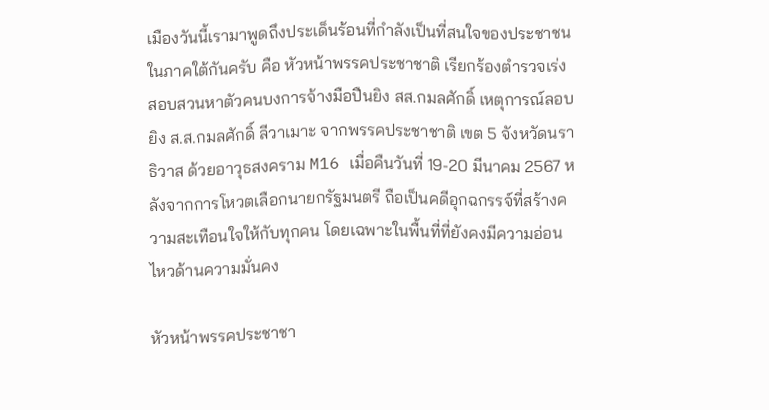เมืองวันนี้เรามาพูดถึงประเด็นร้อนที่กำลังเป็นที่สนใจของประชาชนในภาคใต้กันครับ คือ หัวหน้าพรรคประชาชาติ เรียกร้องตำรวจเร่งสอบสวนหาตัวคนบงการจ้างมือปืนยิง สส.กมลศักดิ์ เหตุการณ์ลอบยิง ส.ส.กมลศักดิ์ ลีวาเมาะ จากพรรคประชาชาติ เขต 5 จังหวัดนราธิวาส ด้วยอาวุธสงคราม M16 เมื่อคืนวันที่ 19-20 มีนาคม 2567 หลังจากการโหวตเลือกนายกรัฐมนตรี ถือเป็นคดีอุกฉกรรจ์ที่สร้างความสะเทือนใจให้กับทุกคน โดยเฉพาะในพื้นที่ที่ยังคงมีความอ่อนไหวด้านความมั่นคง

หัวหน้าพรรคประชาชา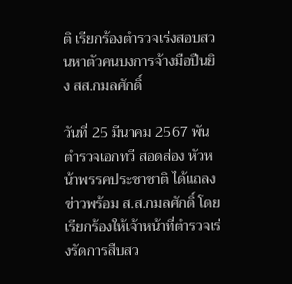ติ เรียกร้องตำรวจเร่งสอบสวนหาตัวคนบงการจ้างมือปืนยิง สส.กมลศักดิ์

วันที่ 25 มีนาคม 2567 พันตำรวจเอกทวี สอดส่อง หัวหน้าพรรคประชาชาติ ได้แถลงข่าวพร้อม ส.ส.กมลศักดิ์ โดยเรียกร้องให้เจ้าหน้าที่ตำรวจเร่งรัดการสืบสว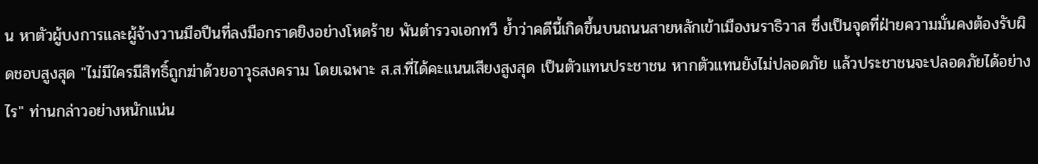น หาตัวผู้บงการและผู้จ้างวานมือปืนที่ลงมือกราดยิงอย่างโหดร้าย พันตำรวจเอกทวี ย้ำว่าคดีนี้เกิดขึ้นบนถนนสายหลักเข้าเมืองนราธิวาส ซึ่งเป็นจุดที่ฝ่ายความมั่นคงต้องรับผิดชอบสูงสุด "ไม่มีใครมีสิทธิ์ถูกฆ่าด้วยอาวุธสงคราม โดยเฉพาะ ส.ส.ที่ได้คะแนนเสียงสูงสุด เป็นตัวแทนประชาชน หากตัวแทนยังไม่ปลอดภัย แล้วประชาชนจะปลอดภัยได้อย่างไร" ท่านกล่าวอย่างหนักแน่น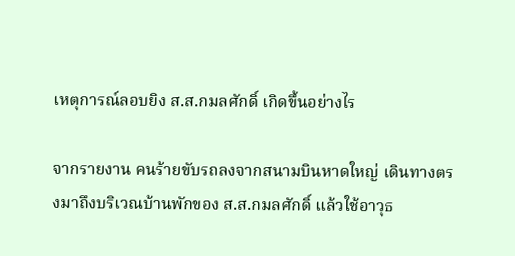เหตุการณ์ลอบยิง ส.ส.กมลศักดิ์ เกิดขึ้นอย่างไร

จากรายงาน คนร้ายขับรถลงจากสนามบินหาดใหญ่ เดินทางตรงมาถึงบริเวณบ้านพักของ ส.ส.กมลศักดิ์ แล้วใช้อาวุธ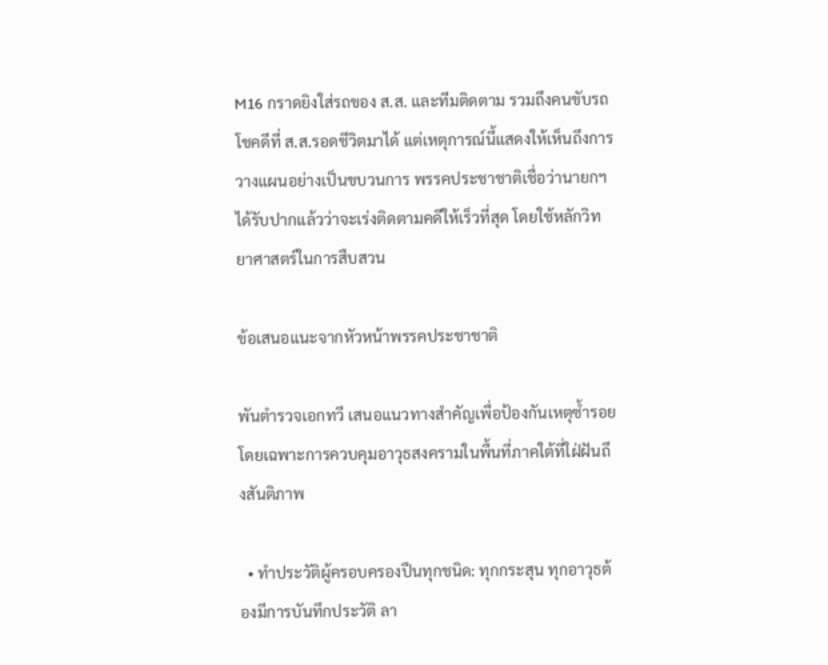M16 กราดยิงใส่รถของ ส.ส. และทีมติดตาม รวมถึงคนขับรถ โชคดีที่ ส.ส.รอดชีวิตมาได้ แต่เหตุการณ์นี้แสดงให้เห็นถึงการวางแผนอย่างเป็นขบวนการ พรรคประชาชาติเชื่อว่านายกฯ ได้รับปากแล้วว่าจะเร่งติดตามคดีให้เร็วที่สุด โดยใช้หลักวิทยาศาสตร์ในการสืบสวน

ข้อเสนอแนะจากหัวหน้าพรรคประชาชาติ

พันตำรวจเอกทวี เสนอแนวทางสำคัญเพื่อป้องกันเหตุซ้ำรอย โดยเฉพาะการควบคุมอาวุธสงครามในพื้นที่ภาคใต้ที่ใฝ่ฝันถึงสันติภาพ

  • ทำประวัติผู้ครอบครองปืนทุกชนิด: ทุกกระสุน ทุกอาวุธต้องมีการบันทึกประวัติ ลา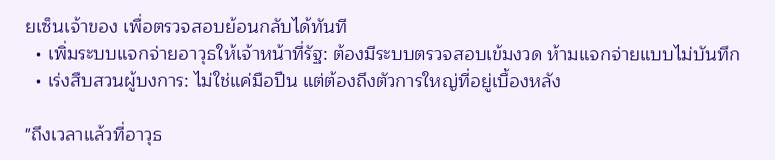ยเซ็นเจ้าของ เพื่อตรวจสอบย้อนกลับได้ทันที
  • เพิ่มระบบแจกจ่ายอาวุธให้เจ้าหน้าที่รัฐ: ต้องมีระบบตรวจสอบเข้มงวด ห้ามแจกจ่ายแบบไม่บันทึก
  • เร่งสืบสวนผู้บงการ: ไม่ใช่แค่มือปืน แต่ต้องถึงตัวการใหญ่ที่อยู่เบื้องหลัง

"ถึงเวลาแล้วที่อาวุธ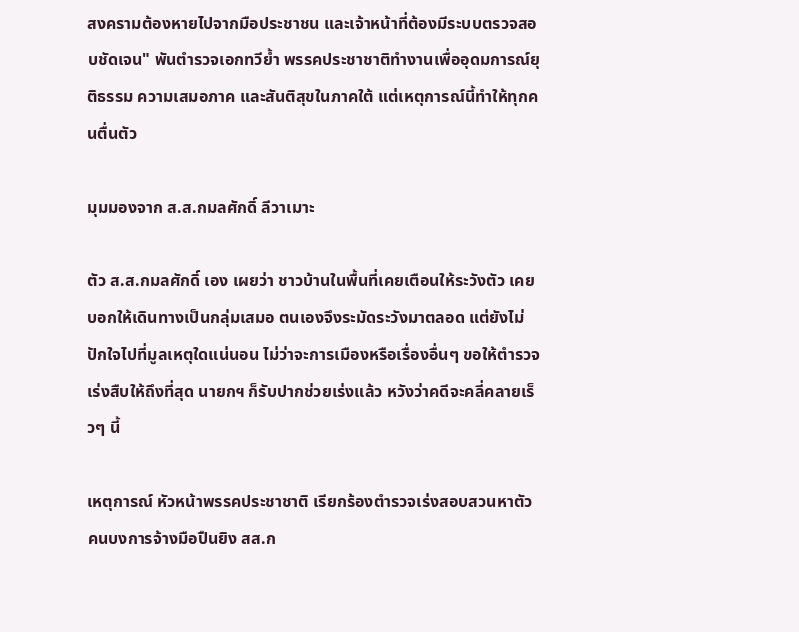สงครามต้องหายไปจากมือประชาชน และเจ้าหน้าที่ต้องมีระบบตรวจสอบชัดเจน" พันตำรวจเอกทวีย้ำ พรรคประชาชาติทำงานเพื่ออุดมการณ์ยุติธรรม ความเสมอภาค และสันติสุขในภาคใต้ แต่เหตุการณ์นี้ทำให้ทุกคนตื่นตัว

มุมมองจาก ส.ส.กมลศักดิ์ ลีวาเมาะ

ตัว ส.ส.กมลศักดิ์ เอง เผยว่า ชาวบ้านในพื้นที่เคยเตือนให้ระวังตัว เคยบอกให้เดินทางเป็นกลุ่มเสมอ ตนเองจึงระมัดระวังมาตลอด แต่ยังไม่ปักใจไปที่มูลเหตุใดแน่นอน ไม่ว่าจะการเมืองหรือเรื่องอื่นๆ ขอให้ตำรวจเร่งสืบให้ถึงที่สุด นายกฯ ก็รับปากช่วยเร่งแล้ว หวังว่าคดีจะคลี่คลายเร็วๆ นี้

เหตุการณ์ หัวหน้าพรรคประชาชาติ เรียกร้องตำรวจเร่งสอบสวนหาตัวคนบงการจ้างมือปืนยิง สส.ก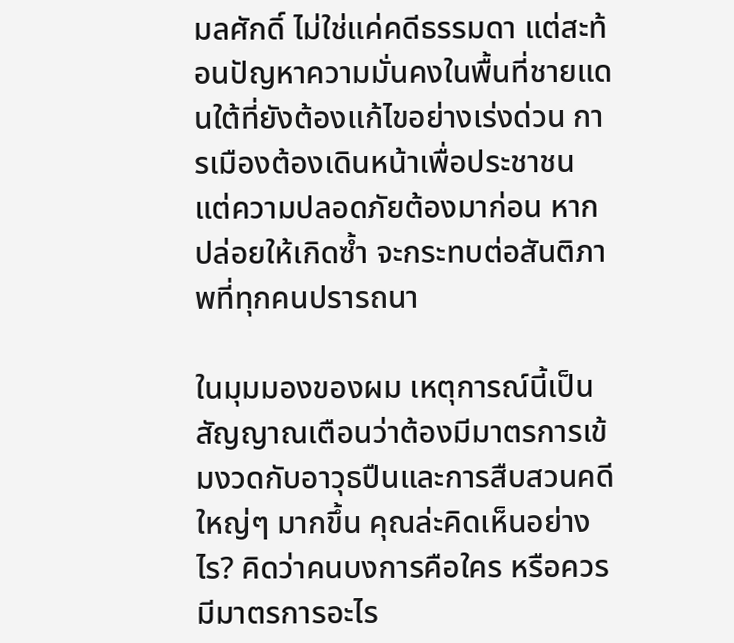มลศักดิ์ ไม่ใช่แค่คดีธรรมดา แต่สะท้อนปัญหาความมั่นคงในพื้นที่ชายแดนใต้ที่ยังต้องแก้ไขอย่างเร่งด่วน การเมืองต้องเดินหน้าเพื่อประชาชน แต่ความปลอดภัยต้องมาก่อน หากปล่อยให้เกิดซ้ำ จะกระทบต่อสันติภาพที่ทุกคนปรารถนา

ในมุมมองของผม เหตุการณ์นี้เป็นสัญญาณเตือนว่าต้องมีมาตรการเข้มงวดกับอาวุธปืนและการสืบสวนคดีใหญ่ๆ มากขึ้น คุณล่ะคิดเห็นอย่างไร? คิดว่าคนบงการคือใคร หรือควรมีมาตรการอะไร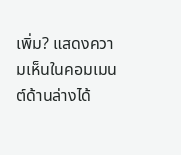เพิ่ม? แสดงความเห็นในคอมเมนต์ด้านล่างได้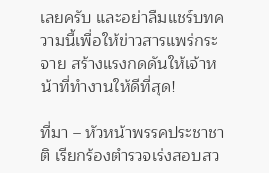เลยครับ และอย่าลืมแชร์บทความนี้เพื่อให้ข่าวสารแพร่กระจาย สร้างแรงกดดันให้เจ้าหน้าที่ทำงานให้ดีที่สุด!

ที่มา – หัวหน้าพรรคประชาชาติ เรียกร้องตำรวจเร่งสอบสว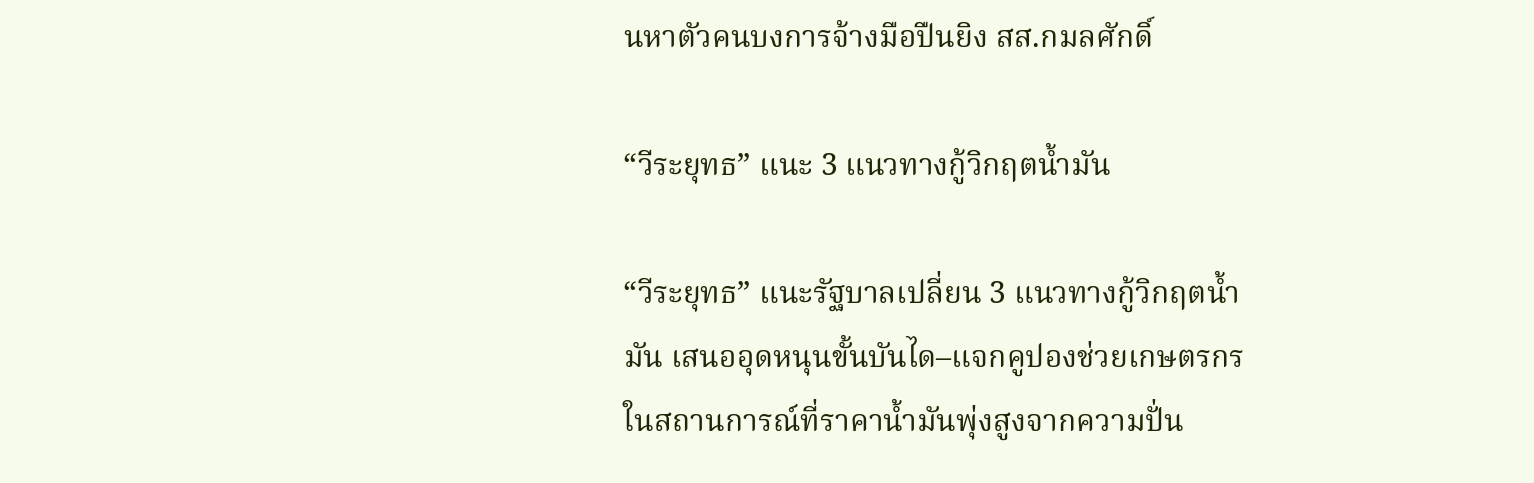นหาตัวคนบงการจ้างมือปืนยิง สส.กมลศักดิ์

“วีระยุทธ” แนะ 3 แนวทางกู้วิกฤตน้ำมัน

“วีระยุทธ” แนะรัฐบาลเปลี่ยน 3 แนวทางกู้วิกฤตน้ำมัน เสนออุดหนุนขั้นบันได–แจกคูปองช่วยเกษตรกร ในสถานการณ์ที่ราคาน้ำมันพุ่งสูงจากความปั่น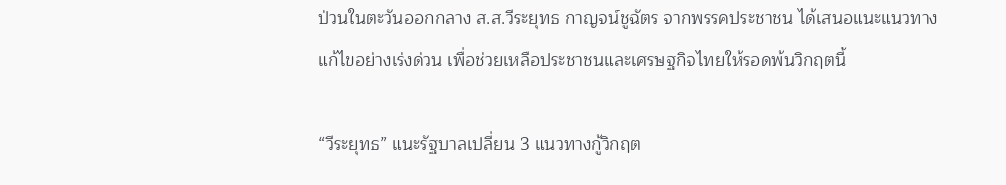ป่วนในตะวันออกกลาง ส.ส.วีระยุทธ กาญจน์ชูฉัตร จากพรรคประชาชน ได้เสนอแนะแนวทางแก้ไขอย่างเร่งด่วน เพื่อช่วยเหลือประชาชนและเศรษฐกิจไทยให้รอดพ้นวิกฤตนี้

“วีระยุทธ” แนะรัฐบาลเปลี่ยน 3 แนวทางกู้วิกฤต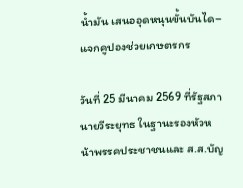น้ำมัน เสนออุดหนุนขั้นบันได–แจกคูปองช่วยเกษตรกร

วันที่ 25 มีนาคม 2569 ที่รัฐสภา นายวีระยุทธ ในฐานะรองหัวหน้าพรรคประชาชนและ ส.ส.บัญ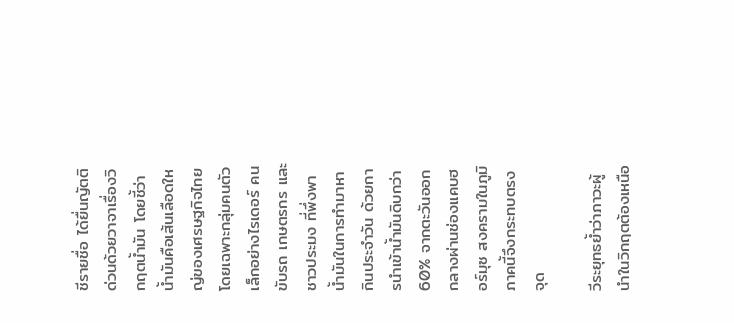ชีรายชื่อ ได้ยื่นญัตติด่วนด้วยวาจาเรื่องวิกฤตน้ำมัน โดยชี้ว่าน้ำมันคือเส้นเลือดใหญ่ของเศรษฐกิจไทย โดยเฉพาะกลุ่มคนตัวเล็กอย่างไรเดอร์ คนขับรถ เกษตรกร และชาวประมง ที่พึ่งพาน้ำมันในการทำมาหากินประจำวัน ด้วยการนำเข้าน้ำมันดิบกว่า 60% จากตะวันออกกลางผ่านช่องแคบฮอร์มุซ สงครามในภูมิภาคนี้จึงกระทบตรงจุด

วีระยุทธย้ำว่าภาวะผู้นำในวิกฤตต้องเหนือ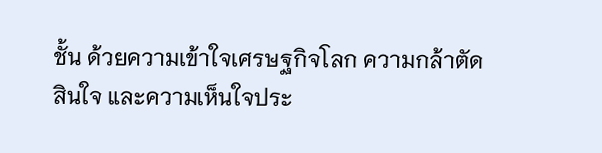ชั้น ด้วยความเข้าใจเศรษฐกิจโลก ความกล้าตัดสินใจ และความเห็นใจประ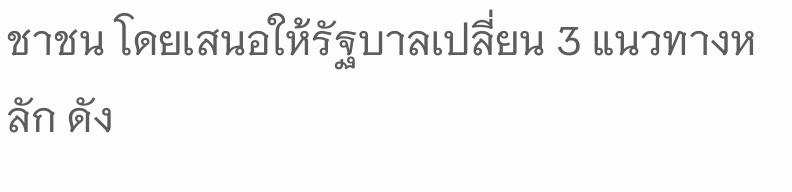ชาชน โดยเสนอให้รัฐบาลเปลี่ยน 3 แนวทางหลัก ดัง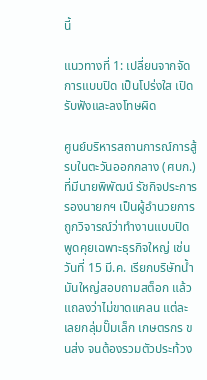นี้

แนวทางที่ 1: เปลี่ยนจากจัดการแบบปิด เป็นโปร่งใส เปิดรับฟังและลงโทษผิด

ศูนย์บริหารสถานการณ์การสู้รบในตะวันออกกลาง (ศบก.) ที่มีนายพิพัฒน์ รัชกิจประการ รองนายกฯ เป็นผู้อำนวยการ ถูกวิจารณ์ว่าทำงานแบบปิด พูดคุยเฉพาะธุรกิจใหญ่ เช่น วันที่ 15 มี.ค. เรียกบริษัทน้ำมันใหญ่สอบถามสต็อก แล้วแถลงว่าไม่ขาดแคลน แต่ละเลยกลุ่มปั๊มเล็ก เกษตรกร ขนส่ง จนต้องรวมตัวประท้วง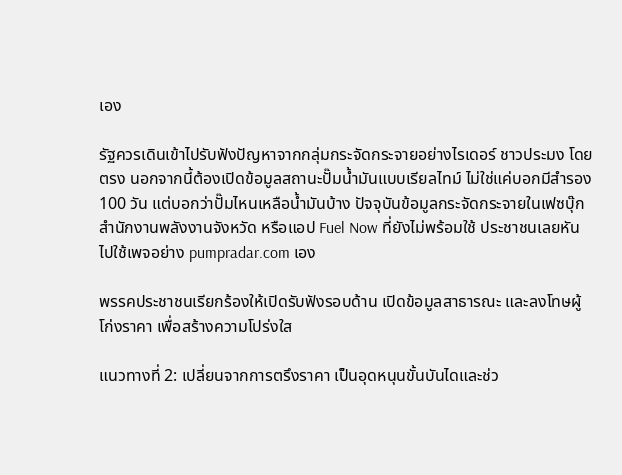เอง

รัฐควรเดินเข้าไปรับฟังปัญหาจากกลุ่มกระจัดกระจายอย่างไรเดอร์ ชาวประมง โดยตรง นอกจากนี้ต้องเปิดข้อมูลสถานะปั๊มน้ำมันแบบเรียลไทม์ ไม่ใช่แค่บอกมีสำรอง 100 วัน แต่บอกว่าปั๊มไหนเหลือน้ำมันบ้าง ปัจจุบันข้อมูลกระจัดกระจายในเฟซบุ๊กสำนักงานพลังงานจังหวัด หรือแอป Fuel Now ที่ยังไม่พร้อมใช้ ประชาชนเลยหันไปใช้เพจอย่าง pumpradar.com เอง

พรรคประชาชนเรียกร้องให้เปิดรับฟังรอบด้าน เปิดข้อมูลสาธารณะ และลงโทษผู้โก่งราคา เพื่อสร้างความโปร่งใส

แนวทางที่ 2: เปลี่ยนจากการตรึงราคา เป็นอุดหนุนขั้นบันไดและช่ว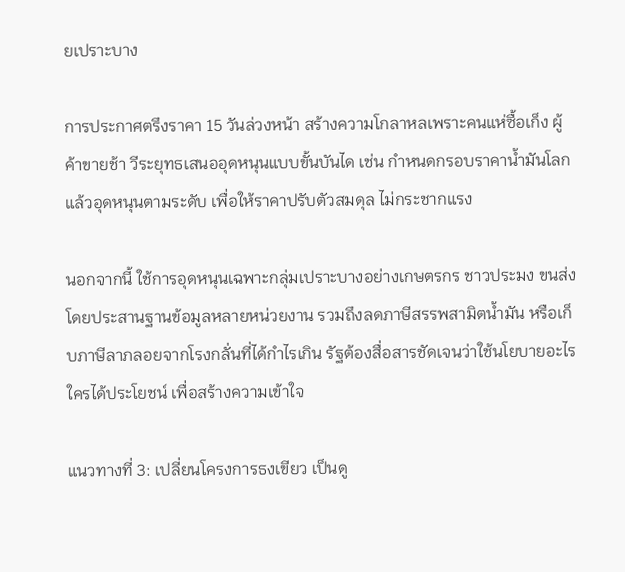ยเปราะบาง

การประกาศตรึงราคา 15 วันล่วงหน้า สร้างความโกลาหลเพราะคนแห่ซื้อเก็ง ผู้ค้าขายช้า วีระยุทธเสนออุดหนุนแบบขั้นบันได เช่น กำหนดกรอบราคาน้ำมันโลกแล้วอุดหนุนตามระดับ เพื่อให้ราคาปรับตัวสมดุล ไม่กระชากแรง

นอกจากนี้ ใช้การอุดหนุนเฉพาะกลุ่มเปราะบางอย่างเกษตรกร ชาวประมง ขนส่ง โดยประสานฐานข้อมูลหลายหน่วยงาน รวมถึงลดภาษีสรรพสามิตน้ำมัน หรือเก็บภาษีลาภลอยจากโรงกลั่นที่ได้กำไรเกิน รัฐต้องสื่อสารชัดเจนว่าใช้นโยบายอะไร ใครได้ประโยชน์ เพื่อสร้างความเข้าใจ

แนวทางที่ 3: เปลี่ยนโครงการธงเขียว เป็นดู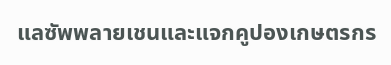แลซัพพลายเชนและแจกคูปองเกษตรกร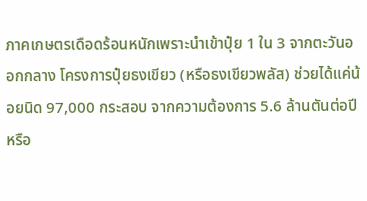ภาคเกษตรเดือดร้อนหนักเพราะนำเข้าปุ๋ย 1 ใน 3 จากตะวันออกกลาง โครงการปุ๋ยธงเขียว (หรือธงเขียวพลัส) ช่วยได้แค่น้อยนิด 97,000 กระสอบ จากความต้องการ 5.6 ล้านตันต่อปี หรือ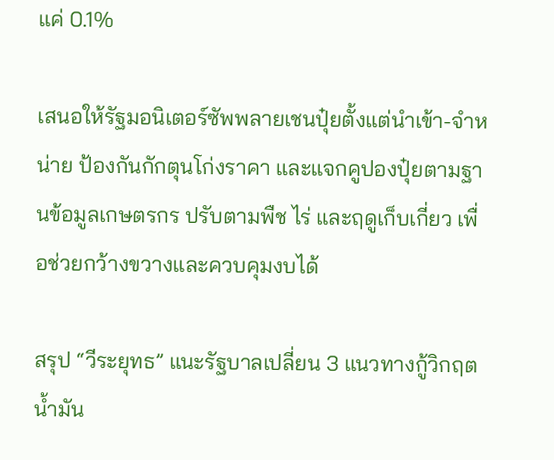แค่ 0.1%

เสนอให้รัฐมอนิเตอร์ซัพพลายเชนปุ๋ยตั้งแต่นำเข้า-จำหน่าย ป้องกันกักตุนโก่งราคา และแจกคูปองปุ๋ยตามฐานข้อมูลเกษตรกร ปรับตามพืช ไร่ และฤดูเก็บเกี่ยว เพื่อช่วยกว้างขวางและควบคุมงบได้

สรุป “วีระยุทธ” แนะรัฐบาลเปลี่ยน 3 แนวทางกู้วิกฤตน้ำมัน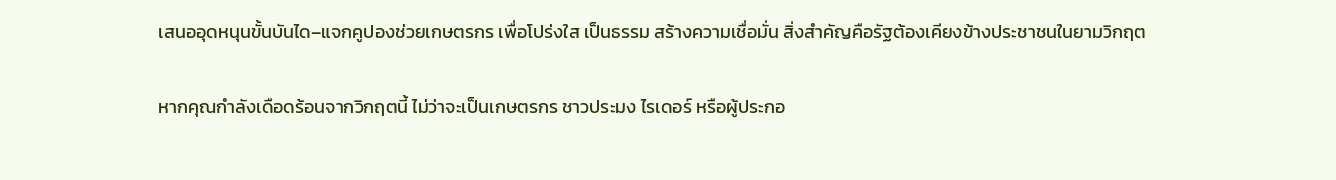เสนออุดหนุนขั้นบันได–แจกคูปองช่วยเกษตรกร เพื่อโปร่งใส เป็นธรรม สร้างความเชื่อมั่น สิ่งสำคัญคือรัฐต้องเคียงข้างประชาชนในยามวิกฤต

หากคุณกำลังเดือดร้อนจากวิกฤตนี้ ไม่ว่าจะเป็นเกษตรกร ชาวประมง ไรเดอร์ หรือผู้ประกอ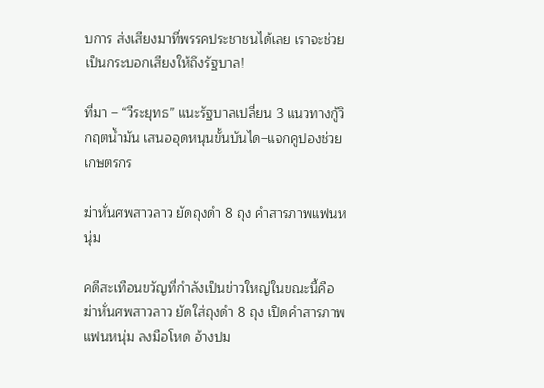บการ ส่งเสียงมาที่พรรคประชาชนได้เลย เราจะช่วยเป็นกระบอกเสียงให้ถึงรัฐบาล!

ที่มา – “วีระยุทธ” แนะรัฐบาลเปลี่ยน 3 แนวทางกู้วิกฤตน้ำมัน เสนออุดหนุนขั้นบันได–แจกคูปองช่วยเกษตรกร

ฆ่าหั่นศพสาวลาว ยัดถุงดำ 8 ถุง คำสารภาพแฟนหนุ่ม

คดีสะเทือนขวัญที่กำลังเป็นข่าวใหญ่ในขณะนี้คือ ฆ่าหั่นศพสาวลาว ยัดใส่ถุงดำ 8 ถุง เปิดคำสารภาพแฟนหนุ่ม ลงมือโหด อ้างปม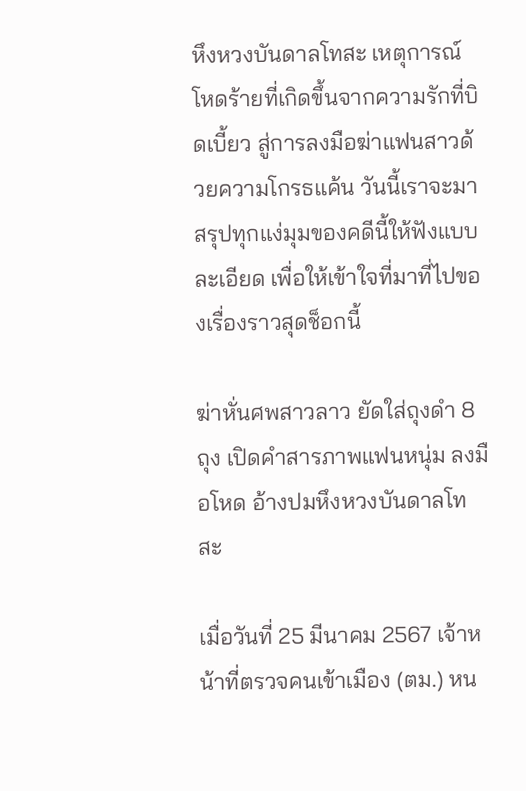หึงหวงบันดาลโทสะ เหตุการณ์โหดร้ายที่เกิดขึ้นจากความรักที่บิดเบี้ยว สู่การลงมือฆ่าแฟนสาวด้วยความโกรธแค้น วันนี้เราจะมาสรุปทุกแง่มุมของคดีนี้ให้ฟังแบบละเอียด เพื่อให้เข้าใจที่มาที่ไปของเรื่องราวสุดช็อกนี้

ฆ่าหั่นศพสาวลาว ยัดใส่ถุงดำ 8 ถุง เปิดคำสารภาพแฟนหนุ่ม ลงมือโหด อ้างปมหึงหวงบันดาลโทสะ

เมื่อวันที่ 25 มีนาคม 2567 เจ้าหน้าที่ตรวจคนเข้าเมือง (ตม.) หน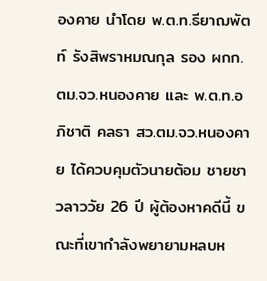องคาย นำโดย พ.ต.ท.ธียาฌพัตท์ รังสิพราหมณกุล รอง ผกก.ตม.จว.หนองคาย และ พ.ต.ท.อภิชาติ คลธา สว.ตม.จว.หนองคาย ได้ควบคุมตัวนายต้อม ชายชาวลาววัย 26 ปี ผู้ต้องหาคดีนี้ ขณะที่เขากำลังพยายามหลบห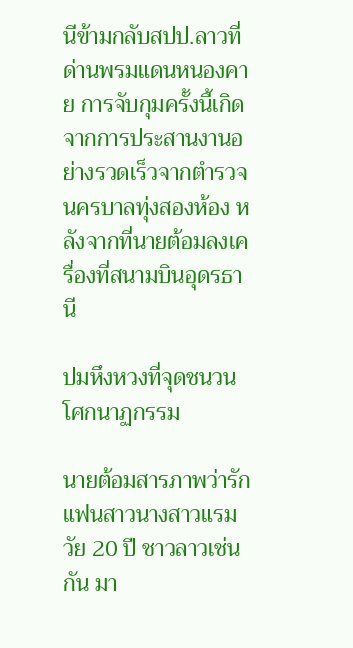นีข้ามกลับสปป.ลาวที่ด่านพรมแดนหนองคาย การจับกุมครั้งนี้เกิดจากการประสานงานอย่างรวดเร็วจากตำรวจนครบาลทุ่งสองห้อง หลังจากที่นายต้อมลงเครื่องที่สนามบินอุดรธานี

ปมหึงหวงที่จุดชนวนโศกนาฏกรรม

นายต้อมสารภาพว่ารักแฟนสาวนางสาวแรม วัย 20 ปี ชาวลาวเช่นกัน มา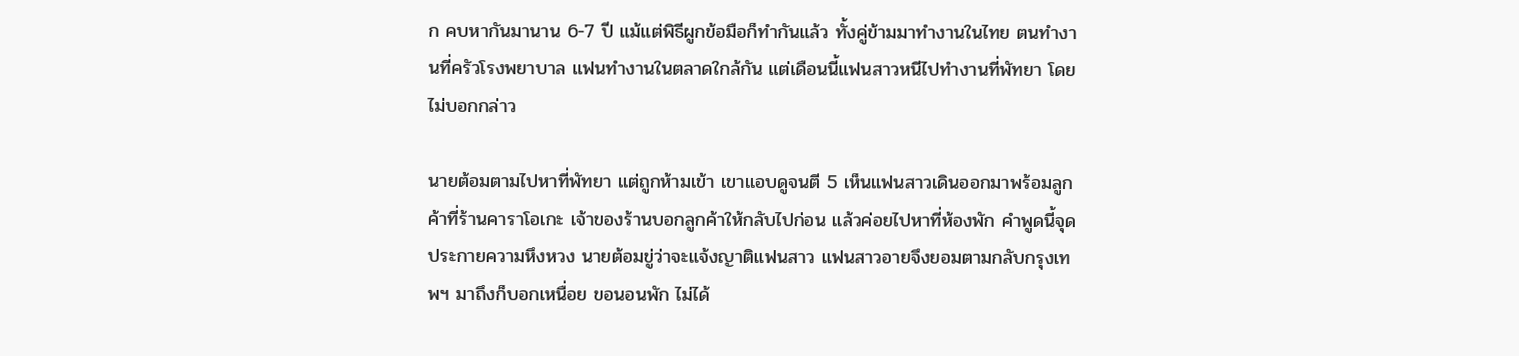ก คบหากันมานาน 6-7 ปี แม้แต่พิธีผูกข้อมือก็ทำกันแล้ว ทั้งคู่ข้ามมาทำงานในไทย ตนทำงานที่ครัวโรงพยาบาล แฟนทำงานในตลาดใกล้กัน แต่เดือนนี้แฟนสาวหนีไปทำงานที่พัทยา โดยไม่บอกกล่าว

นายต้อมตามไปหาที่พัทยา แต่ถูกห้ามเข้า เขาแอบดูจนตี 5 เห็นแฟนสาวเดินออกมาพร้อมลูกค้าที่ร้านคาราโอเกะ เจ้าของร้านบอกลูกค้าให้กลับไปก่อน แล้วค่อยไปหาที่ห้องพัก คำพูดนี้จุดประกายความหึงหวง นายต้อมขู่ว่าจะแจ้งญาติแฟนสาว แฟนสาวอายจึงยอมตามกลับกรุงเทพฯ มาถึงก็บอกเหนื่อย ขอนอนพัก ไม่ได้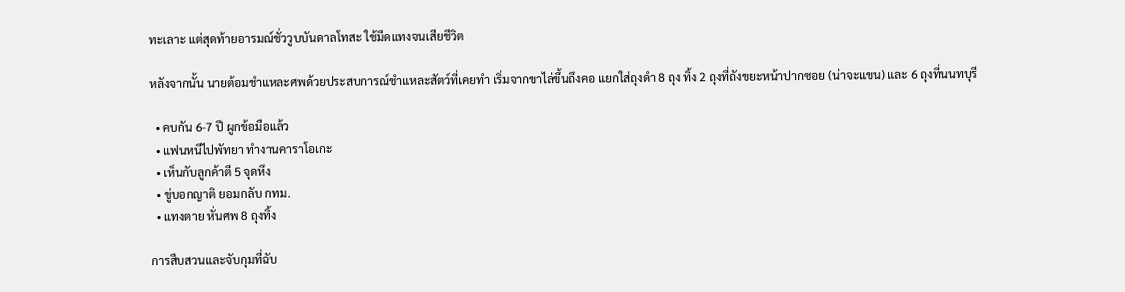ทะเลาะ แต่สุดท้ายอารมณ์ชั่ววูบบันดาลโทสะ ใช้มีดแทงจนเสียชีวิต

หลังจากนั้น นายต้อมชำแหละศพด้วยประสบการณ์ชำแหละสัตว์ที่เคยทำ เริ่มจากขาไล่ขึ้นถึงคอ แยกใส่ถุงดำ 8 ถุง ทิ้ง 2 ถุงที่ถังขยะหน้าปากซอย (น่าจะแขน) และ 6 ถุงที่นนทบุรี

  • คบกัน 6-7 ปี ผูกข้อมือแล้ว
  • แฟนหนีไปพัทยา ทำงานคาราโอเกะ
  • เห็นกับลูกค้าตี 5 จุดหึง
  • ขู่บอกญาติ ยอมกลับ กทม.
  • แทงตาย หั่นศพ 8 ถุงทิ้ง

การสืบสวนและจับกุมที่ฉับ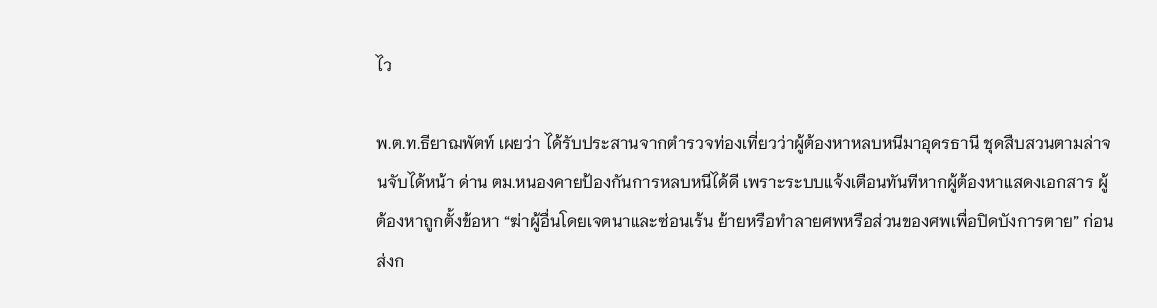ไว

พ.ต.ท.ธียาฌพัตท์ เผยว่า ได้รับประสานจากตำรวจท่องเที่ยวว่าผู้ต้องหาหลบหนีมาอุดรธานี ชุดสืบสวนตามล่าจนจับได้หน้า ด่าน ตม.หนองคายป้องกันการหลบหนีได้ดี เพราะระบบแจ้งเตือนทันทีหากผู้ต้องหาแสดงเอกสาร ผู้ต้องหาถูกตั้งข้อหา “ฆ่าผู้อื่นโดยเจตนาและซ่อนเร้น ย้ายหรือทำลายศพหรือส่วนของศพเพื่อปิดบังการตาย” ก่อนส่งก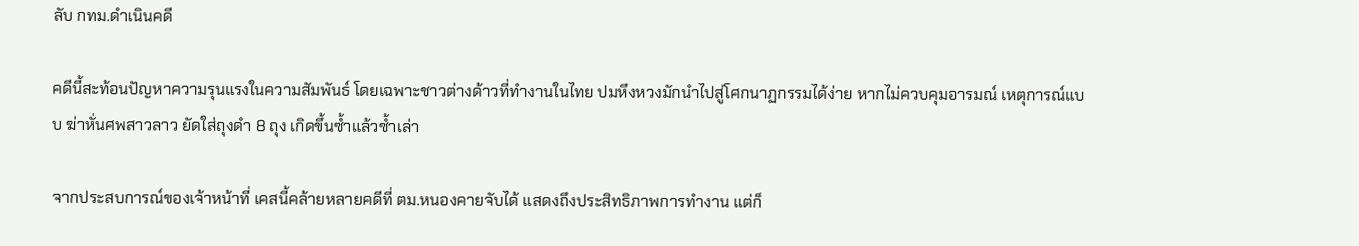ลับ กทม.ดำเนินคดี

คดีนี้สะท้อนปัญหาความรุนแรงในความสัมพันธ์ โดยเฉพาะชาวต่างด้าวที่ทำงานในไทย ปมหึงหวงมักนำไปสู่โศกนาฏกรรมได้ง่าย หากไม่ควบคุมอารมณ์ เหตุการณ์แบบ ฆ่าหั่นศพสาวลาว ยัดใส่ถุงดำ 8 ถุง เกิดขึ้นซ้ำแล้วซ้ำเล่า

จากประสบการณ์ของเจ้าหน้าที่ เคสนี้คล้ายหลายคดีที่ ตม.หนองคายจับได้ แสดงถึงประสิทธิภาพการทำงาน แต่ก็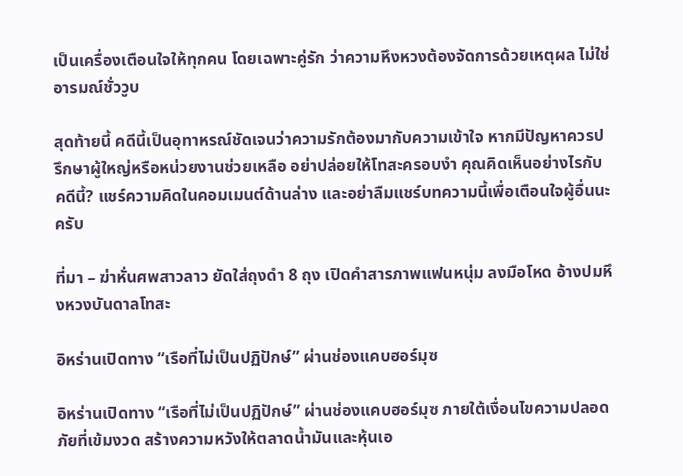เป็นเครื่องเตือนใจให้ทุกคน โดยเฉพาะคู่รัก ว่าความหึงหวงต้องจัดการด้วยเหตุผล ไม่ใช่อารมณ์ชั่ววูบ

สุดท้ายนี้ คดีนี้เป็นอุทาหรณ์ชัดเจนว่าความรักต้องมากับความเข้าใจ หากมีปัญหาควรปรึกษาผู้ใหญ่หรือหน่วยงานช่วยเหลือ อย่าปล่อยให้โทสะครอบงำ คุณคิดเห็นอย่างไรกับคดีนี้? แชร์ความคิดในคอมเมนต์ด้านล่าง และอย่าลืมแชร์บทความนี้เพื่อเตือนใจผู้อื่นนะครับ

ที่มา – ฆ่าหั่นศพสาวลาว ยัดใส่ถุงดำ 8 ถุง เปิดคำสารภาพแฟนหนุ่ม ลงมือโหด อ้างปมหึงหวงบันดาลโทสะ

อิหร่านเปิดทาง “เรือที่ไม่เป็นปฏิปักษ์” ผ่านช่องแคบฮอร์มุซ

อิหร่านเปิดทาง “เรือที่ไม่เป็นปฏิปักษ์” ผ่านช่องแคบฮอร์มุซ ภายใต้เงื่อนไขความปลอดภัยที่เข้มงวด สร้างความหวังให้ตลาดน้ำมันและหุ้นเอ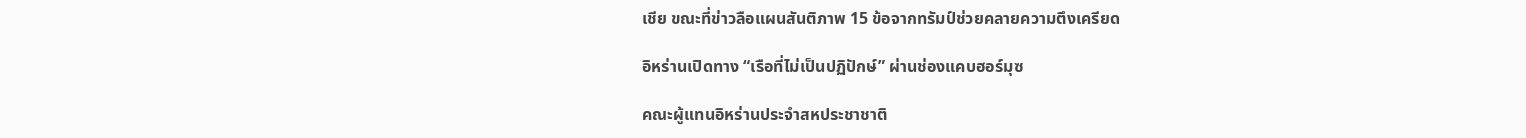เชีย ขณะที่ข่าวลือแผนสันติภาพ 15 ข้อจากทรัมป์ช่วยคลายความตึงเครียด

อิหร่านเปิดทาง “เรือที่ไม่เป็นปฏิปักษ์” ผ่านช่องแคบฮอร์มุซ

คณะผู้แทนอิหร่านประจำสหประชาชาติ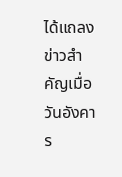ได้แถลงข่าวสำคัญเมื่อวันอังคาร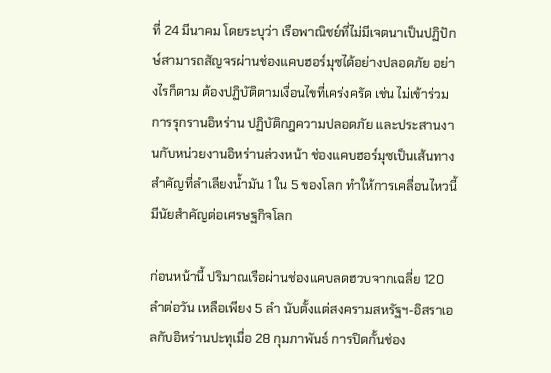ที่ 24 มีนาคม โดยระบุว่า เรือพาณิชย์ที่ไม่มีเจตนาเป็นปฏิปักษ์สามารถสัญจรผ่านช่องแคบฮอร์มุซได้อย่างปลอดภัย อย่างไรก็ตาม ต้องปฏิบัติตามเงื่อนไขที่เคร่งครัด เช่น ไม่เข้าร่วมการรุกรานอิหร่าน ปฏิบัติกฎความปลอดภัย และประสานงานกับหน่วยงานอิหร่านล่วงหน้า ช่องแคบฮอร์มุซเป็นเส้นทางสำคัญที่ลำเลียงน้ำมัน 1 ใน 5 ของโลก ทำให้การเคลื่อนไหวนี้มีนัยสำคัญต่อเศรษฐกิจโลก

ก่อนหน้านี้ ปริมาณเรือผ่านช่องแคบลดฮวบจากเฉลี่ย 120 ลำต่อวัน เหลือเพียง 5 ลำ นับตั้งแต่สงครามสหรัฐฯ-อิสราเอลกับอิหร่านปะทุเมื่อ 28 กุมภาพันธ์ การปิดกั้นช่อง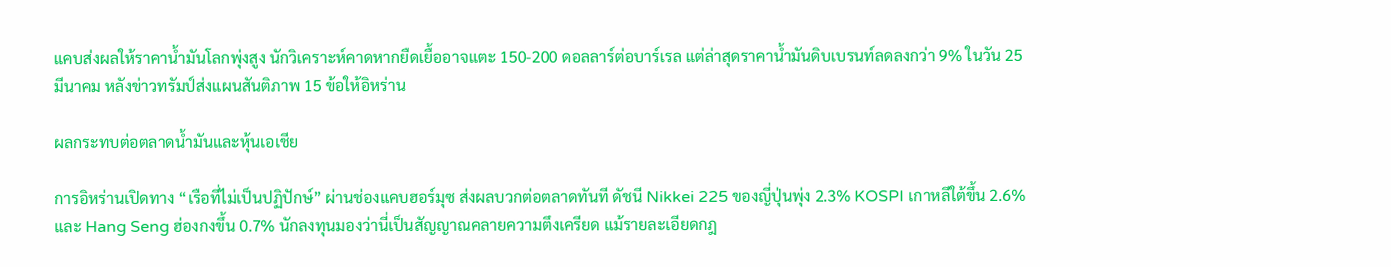แคบส่งผลให้ราคาน้ำมันโลกพุ่งสูง นักวิเคราะห์คาดหากยืดเยื้ออาจแตะ 150-200 ดอลลาร์ต่อบาร์เรล แต่ล่าสุดราคาน้ำมันดิบเบรนท์ลดลงกว่า 9% ในวัน 25 มีนาคม หลังข่าวทรัมป์ส่งแผนสันติภาพ 15 ข้อให้อิหร่าน

ผลกระทบต่อตลาดน้ำมันและหุ้นเอเชีย

การอิหร่านเปิดทาง “เรือที่ไม่เป็นปฏิปักษ์” ผ่านช่องแคบฮอร์มุซ ส่งผลบวกต่อตลาดทันที ดัชนี Nikkei 225 ของญี่ปุ่นพุ่ง 2.3% KOSPI เกาหลีใต้ขึ้น 2.6% และ Hang Seng ฮ่องกงขึ้น 0.7% นักลงทุนมองว่านี่เป็นสัญญาณคลายความตึงเครียด แม้รายละเอียดกฎ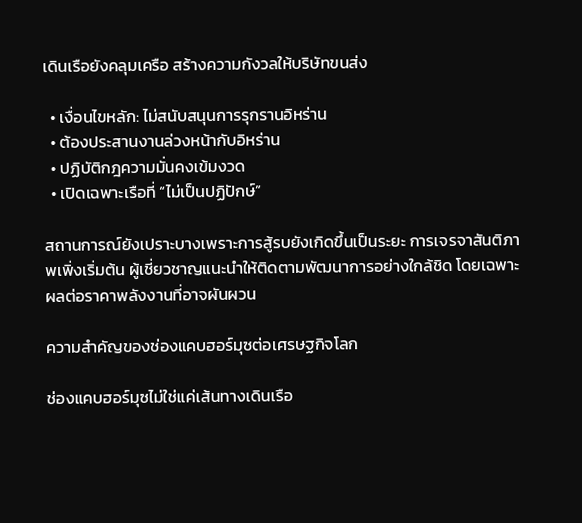เดินเรือยังคลุมเครือ สร้างความกังวลให้บริษัทขนส่ง

  • เงื่อนไขหลัก: ไม่สนับสนุนการรุกรานอิหร่าน
  • ต้องประสานงานล่วงหน้ากับอิหร่าน
  • ปฏิบัติกฎความมั่นคงเข้มงวด
  • เปิดเฉพาะเรือที่ “ไม่เป็นปฏิปักษ์”

สถานการณ์ยังเปราะบางเพราะการสู้รบยังเกิดขึ้นเป็นระยะ การเจรจาสันติภาพเพิ่งเริ่มต้น ผู้เชี่ยวชาญแนะนำให้ติดตามพัฒนาการอย่างใกล้ชิด โดยเฉพาะผลต่อราคาพลังงานที่อาจผันผวน

ความสำคัญของช่องแคบฮอร์มุซต่อเศรษฐกิจโลก

ช่องแคบฮอร์มุซไม่ใช่แค่เส้นทางเดินเรือ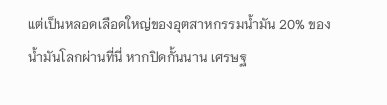แต่เป็นหลอดเลือดใหญ่ของอุตสาหกรรมน้ำมัน 20% ของน้ำมันโลกผ่านที่นี่ หากปิดกั้นนาน เศรษฐ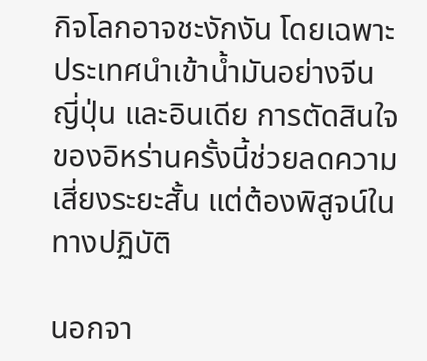กิจโลกอาจชะงักงัน โดยเฉพาะประเทศนำเข้าน้ำมันอย่างจีน ญี่ปุ่น และอินเดีย การตัดสินใจของอิหร่านครั้งนี้ช่วยลดความเสี่ยงระยะสั้น แต่ต้องพิสูจน์ในทางปฏิบัติ

นอกจา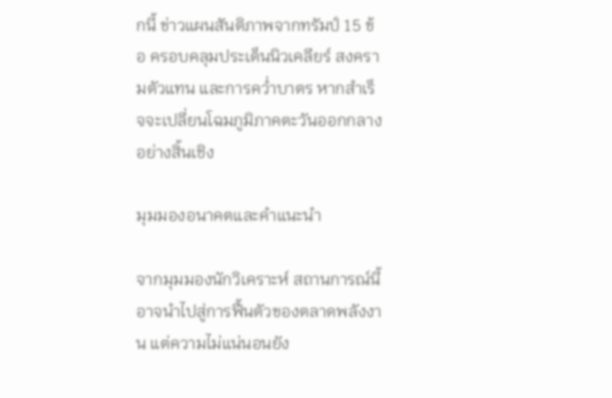กนี้ ข่าวแผนสันติภาพจากทรัมป์ 15 ข้อ ครอบคลุมประเด็นนิวเคลียร์ สงครามตัวแทน และการคว่ำบาตร หากสำเร็จจะเปลี่ยนโฉมภูมิภาคตะวันออกกลางอย่างสิ้นเชิง

มุมมองอนาคตและคำแนะนำ

จากมุมมองนักวิเคราะห์ สถานการณ์นี้อาจนำไปสู่การฟื้นตัวของตลาดพลังงาน แต่ความไม่แน่นอนยัง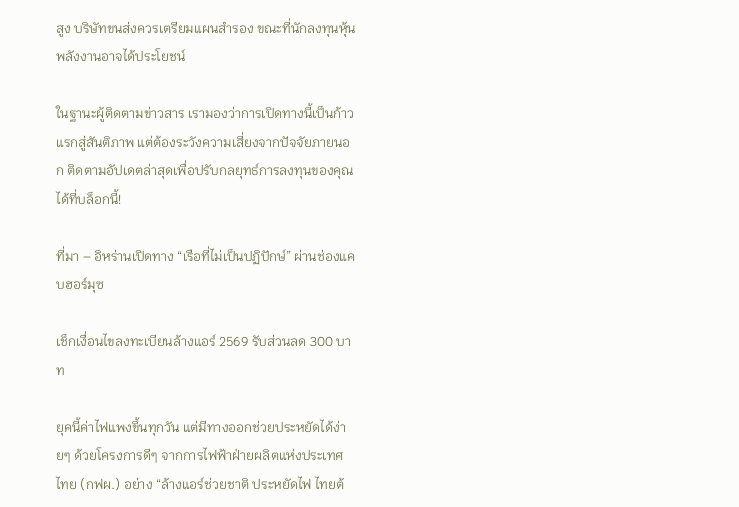สูง บริษัทขนส่งควรเตรียมแผนสำรอง ขณะที่นักลงทุนหุ้นพลังงานอาจได้ประโยชน์

ในฐานะผู้ติดตามข่าวสาร เรามองว่าการเปิดทางนี้เป็นก้าวแรกสู่สันติภาพ แต่ต้องระวังความเสี่ยงจากปัจจัยภายนอก ติดตามอัปเดตล่าสุดเพื่อปรับกลยุทธ์การลงทุนของคุณได้ที่บล็อกนี้!

ที่มา – อิหร่านเปิดทาง “เรือที่ไม่เป็นปฏิปักษ์” ผ่านช่องแคบฮอร์มุซ

เช็กเงื่อนไขลงทะเบียนล้างแอร์ 2569 รับส่วนลด 300 บาท

ยุคนี้ค่าไฟแพงขึ้นทุกวัน แต่มีทางออกช่วยประหยัดได้ง่ายๆ ด้วยโครงการดีๆ จากการไฟฟ้าฝ่ายผลิตแห่งประเทศไทย (กฟผ.) อย่าง “ล้างแอร์ช่วยชาติ ประหยัดไฟ ไทยต้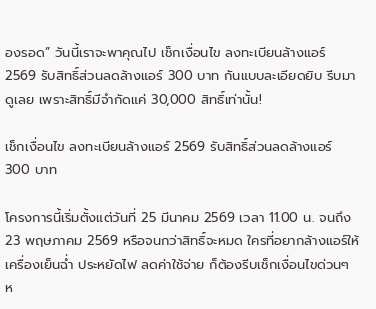องรอด” วันนี้เราจะพาคุณไป เช็กเงื่อนไข ลงทะเบียนล้างแอร์ 2569 รับสิทธิ์ส่วนลดล้างแอร์ 300 บาท กันแบบละเอียดยิบ รีบมาดูเลย เพราะสิทธิ์มีจำกัดแค่ 30,000 สิทธิ์เท่านั้น!

เช็กเงื่อนไข ลงทะเบียนล้างแอร์ 2569 รับสิทธิ์ส่วนลดล้างแอร์ 300 บาท

โครงการนี้เริ่มตั้งแต่วันที่ 25 มีนาคม 2569 เวลา 11.00 น. จนถึง 23 พฤษภาคม 2569 หรือจนกว่าสิทธิ์จะหมด ใครที่อยากล้างแอร์ให้เครื่องเย็นฉ่ำ ประหยัดไฟ ลดค่าใช้จ่าย ก็ต้องรีบเช็กเงื่อนไขด่วนๆ ห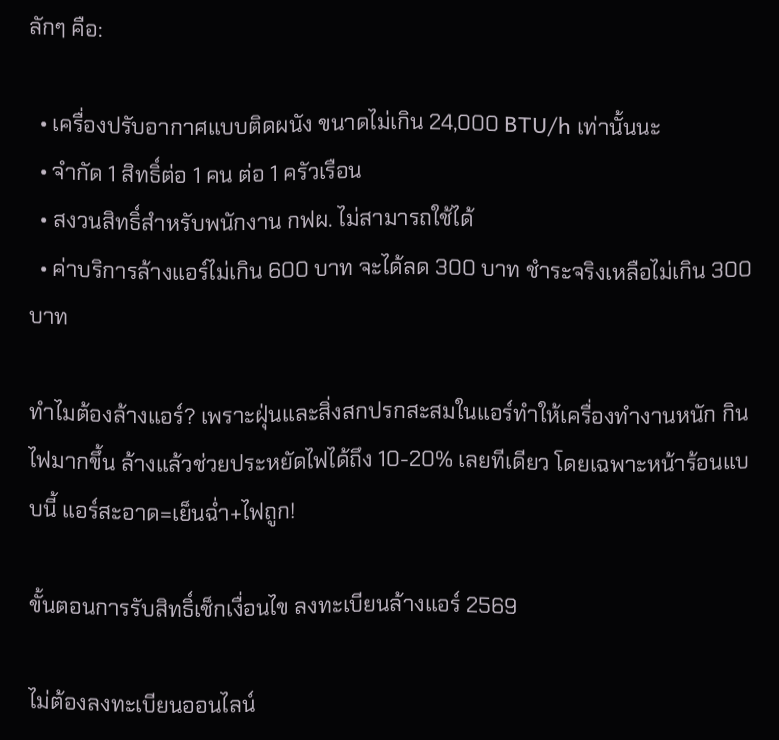ลักๆ คือ:

  • เครื่องปรับอากาศแบบติดผนัง ขนาดไม่เกิน 24,000 BTU/h เท่านั้นนะ
  • จำกัด 1 สิทธิ์ต่อ 1 คน ต่อ 1 ครัวเรือน
  • สงวนสิทธิ์สำหรับพนักงาน กฟผ. ไม่สามารถใช้ได้
  • ค่าบริการล้างแอร์ไม่เกิน 600 บาท จะได้ลด 300 บาท ชำระจริงเหลือไม่เกิน 300 บาท

ทำไมต้องล้างแอร์? เพราะฝุ่นและสิ่งสกปรกสะสมในแอร์ทำให้เครื่องทำงานหนัก กินไฟมากขึ้น ล้างแล้วช่วยประหยัดไฟได้ถึง 10-20% เลยทีเดียว โดยเฉพาะหน้าร้อนแบบนี้ แอร์สะอาด=เย็นฉ่ำ+ไฟถูก!

ขั้นตอนการรับสิทธิ์เช็กเงื่อนไข ลงทะเบียนล้างแอร์ 2569

ไม่ต้องลงทะเบียนออนไลน์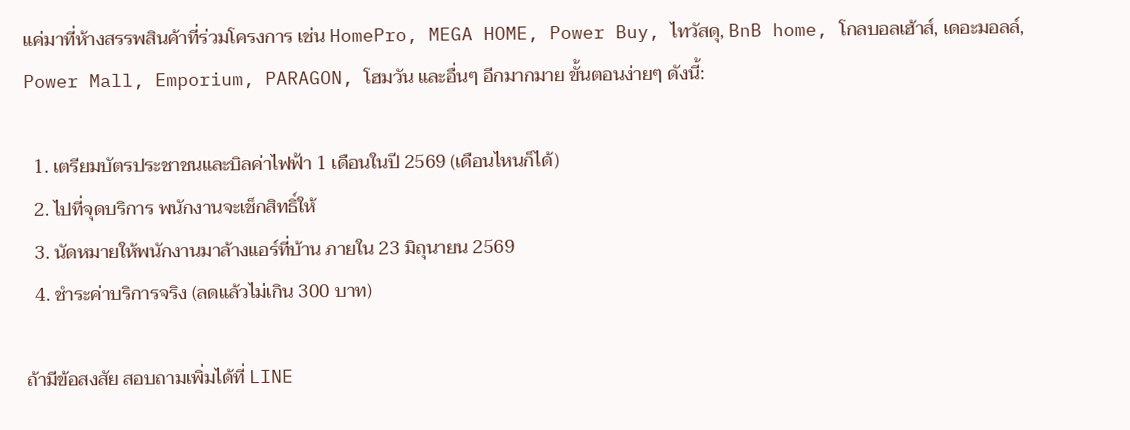แค่มาที่ห้างสรรพสินค้าที่ร่วมโครงการ เช่น HomePro, MEGA HOME, Power Buy, ไทวัสดุ, BnB home, โกลบอลเฮ้าส์, เดอะมอลล์, Power Mall, Emporium, PARAGON, โฮมวัน และอื่นๆ อีกมากมาย ขั้นตอนง่ายๆ ดังนี้:

  1. เตรียมบัตรประชาชนและบิลค่าไฟฟ้า 1 เดือนในปี 2569 (เดือนไหนก็ได้)
  2. ไปที่จุดบริการ พนักงานจะเช็กสิทธิ์ให้
  3. นัดหมายให้พนักงานมาล้างแอร์ที่บ้าน ภายใน 23 มิถุนายน 2569
  4. ชำระค่าบริการจริง (ลดแล้วไม่เกิน 300 บาท)

ถ้ามีข้อสงสัย สอบถามเพิ่มได้ที่ LINE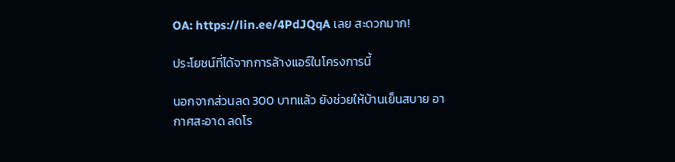OA: https://lin.ee/4PdJQqA เลย สะดวกมาก!

ประโยชน์ที่ได้จากการล้างแอร์ในโครงการนี้

นอกจากส่วนลด 300 บาทแล้ว ยังช่วยให้บ้านเย็นสบาย อากาศสะอาด ลดโร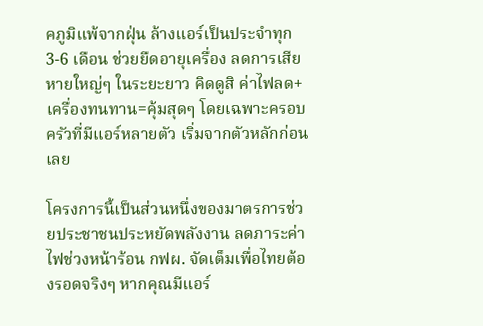คภูมิแพ้จากฝุ่น ล้างแอร์เป็นประจำทุก 3-6 เดือน ช่วยยืดอายุเครื่อง ลดการเสียหายใหญ่ๆ ในระยะยาว คิดดูสิ ค่าไฟลด+เครื่องทนทาน=คุ้มสุดๆ โดยเฉพาะครอบครัวที่มีแอร์หลายตัว เริ่มจากตัวหลักก่อนเลย

โครงการนี้เป็นส่วนหนึ่งของมาตรการช่วยประชาชนประหยัดพลังงาน ลดภาระค่าไฟช่วงหน้าร้อน กฟผ. จัดเต็มเพื่อไทยต้องรอดจริงๆ หากคุณมีแอร์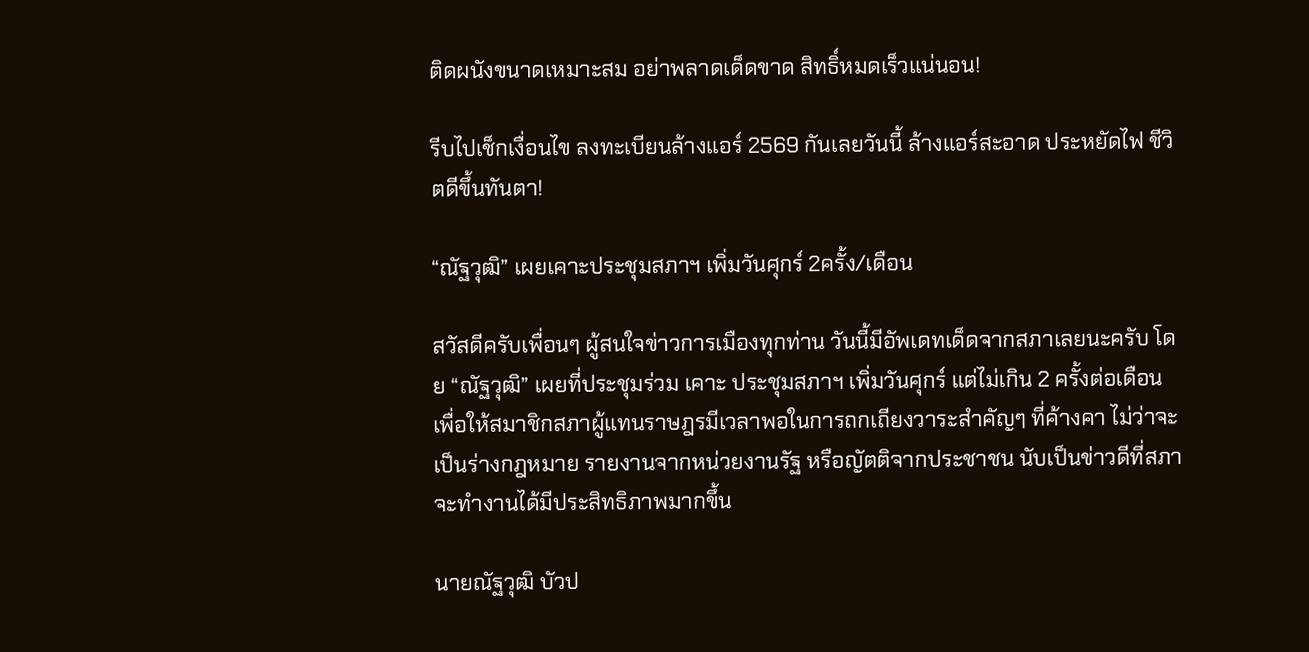ติดผนังขนาดเหมาะสม อย่าพลาดเด็ดขาด สิทธิ์หมดเร็วแน่นอน!

รีบไปเช็กเงื่อนไข ลงทะเบียนล้างแอร์ 2569 กันเลยวันนี้ ล้างแอร์สะอาด ประหยัดไฟ ชีวิตดีขึ้นทันตา!

“ณัฐวุฒิ” เผยเคาะประชุมสภาฯ เพิ่มวันศุกร์ 2ครั้ง/เดือน

สวัสดีครับเพื่อนๆ ผู้สนใจข่าวการเมืองทุกท่าน วันนี้มีอัพเดทเด็ดจากสภาเลยนะครับ โดย “ณัฐวุฒิ” เผยที่ประชุมร่วม เคาะ ประชุมสภาฯ เพิ่มวันศุกร์ แต่ไม่เกิน 2 ครั้งต่อเดือน เพื่อให้สมาชิกสภาผู้แทนราษฎรมีเวลาพอในการถกเถียงวาระสำคัญๆ ที่ค้างคา ไม่ว่าจะเป็นร่างกฎหมาย รายงานจากหน่วยงานรัฐ หรือญัตติจากประชาชน นับเป็นข่าวดีที่สภาจะทำงานได้มีประสิทธิภาพมากขึ้น

นายณัฐวุฒิ บัวป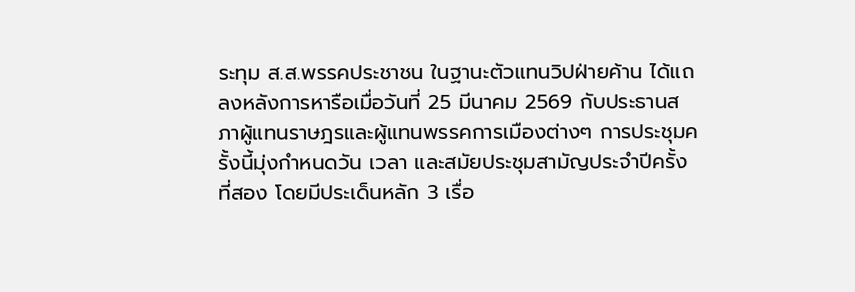ระทุม ส.ส.พรรคประชาชน ในฐานะตัวแทนวิปฝ่ายค้าน ได้แถลงหลังการหารือเมื่อวันที่ 25 มีนาคม 2569 กับประธานสภาผู้แทนราษฎรและผู้แทนพรรคการเมืองต่างๆ การประชุมครั้งนี้มุ่งกำหนดวัน เวลา และสมัยประชุมสามัญประจำปีครั้งที่สอง โดยมีประเด็นหลัก 3 เรื่อ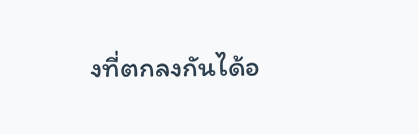งที่ตกลงกันได้อ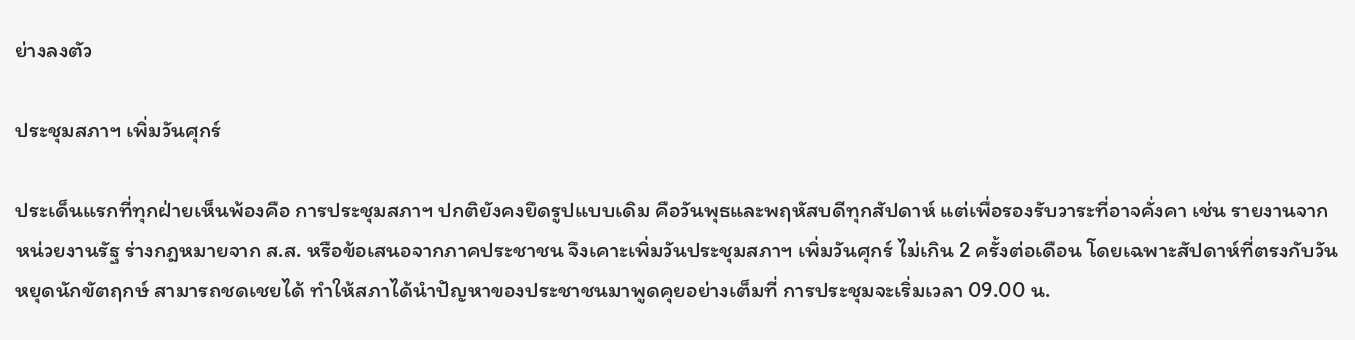ย่างลงตัว

ประชุมสภาฯ เพิ่มวันศุกร์

ประเด็นแรกที่ทุกฝ่ายเห็นพ้องคือ การประชุมสภาฯ ปกติยังคงยึดรูปแบบเดิม คือวันพุธและพฤหัสบดีทุกสัปดาห์ แต่เพื่อรองรับวาระที่อาจคั่งคา เช่น รายงานจากหน่วยงานรัฐ ร่างกฎหมายจาก ส.ส. หรือข้อเสนอจากภาคประชาชน จึงเคาะเพิ่มวันประชุมสภาฯ เพิ่มวันศุกร์ ไม่เกิน 2 ครั้งต่อเดือน โดยเฉพาะสัปดาห์ที่ตรงกับวันหยุดนักขัตฤกษ์ สามารถชดเชยได้ ทำให้สภาได้นำปัญหาของประชาชนมาพูดคุยอย่างเต็มที่ การประชุมจะเริ่มเวลา 09.00 น.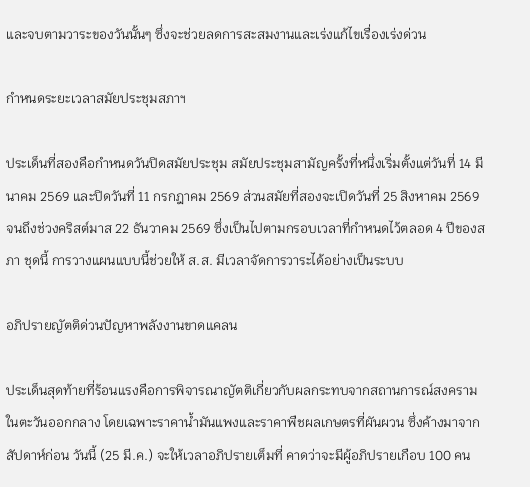และจบตามวาระของวันนั้นๆ ซึ่งจะช่วยลดการสะสมงานและเร่งแก้ไขเรื่องเร่งด่วน

กำหนดระยะเวลาสมัยประชุมสภาฯ

ประเด็นที่สองคือกำหนดวันปิดสมัยประชุม สมัยประชุมสามัญครั้งที่หนึ่งเริ่มตั้งแต่วันที่ 14 มีนาคม 2569 และปิดวันที่ 11 กรกฎาคม 2569 ส่วนสมัยที่สองจะเปิดวันที่ 25 สิงหาคม 2569 จนถึงช่วงคริสต์มาส 22 ธันวาคม 2569 ซึ่งเป็นไปตามกรอบเวลาที่กำหนดไว้ตลอด 4 ปีของสภา ชุดนี้ การวางแผนแบบนี้ช่วยให้ ส.ส. มีเวลาจัดการวาระได้อย่างเป็นระบบ

อภิปรายญัตติด่วนปัญหาพลังงานขาดแคลน

ประเด็นสุดท้ายที่ร้อนแรงคือการพิจารณาญัตติเกี่ยวกับผลกระทบจากสถานการณ์สงครามในตะวันออกกลาง โดยเฉพาะราคาน้ำมันแพงและราคาพืชผลเกษตรที่ผันผวน ซึ่งค้างมาจากสัปดาห์ก่อน วันนี้ (25 มี.ค.) จะให้เวลาอภิปรายเต็มที่ คาดว่าจะมีผู้อภิปรายเกือบ 100 คน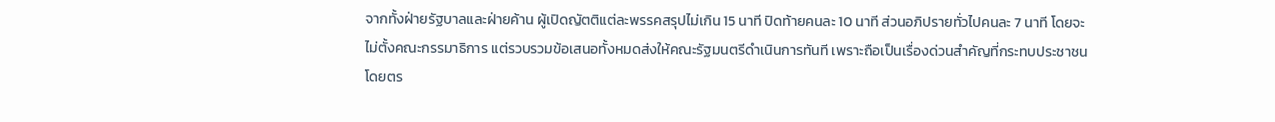จากทั้งฝ่ายรัฐบาลและฝ่ายค้าน ผู้เปิดญัตติแต่ละพรรคสรุปไม่เกิน 15 นาที ปิดท้ายคนละ 10 นาที ส่วนอภิปรายทั่วไปคนละ 7 นาที โดยจะไม่ตั้งคณะกรรมาธิการ แต่รวบรวมข้อเสนอทั้งหมดส่งให้คณะรัฐมนตรีดำเนินการทันที เพราะถือเป็นเรื่องด่วนสำคัญที่กระทบประชาชนโดยตร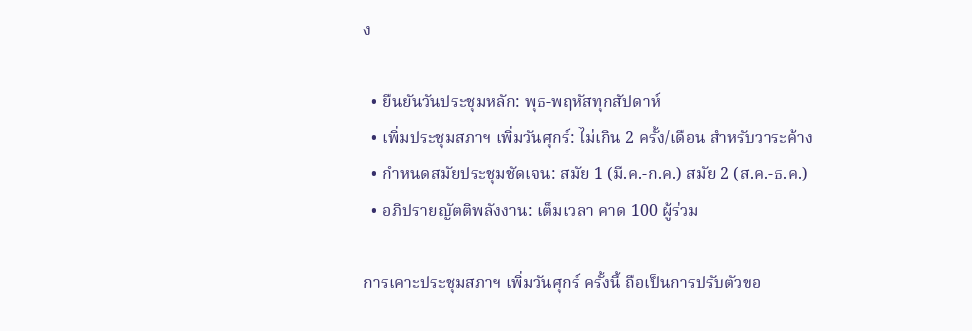ง

  • ยืนยันวันประชุมหลัก: พุธ-พฤหัสทุกสัปดาห์
  • เพิ่มประชุมสภาฯ เพิ่มวันศุกร์: ไม่เกิน 2 ครั้ง/เดือน สำหรับวาระค้าง
  • กำหนดสมัยประชุมชัดเจน: สมัย 1 (มี.ค.-ก.ค.) สมัย 2 (ส.ค.-ธ.ค.)
  • อภิปรายญัตติพลังงาน: เต็มเวลา คาด 100 ผู้ร่วม

การเคาะประชุมสภาฯ เพิ่มวันศุกร์ ครั้งนี้ ถือเป็นการปรับตัวขอ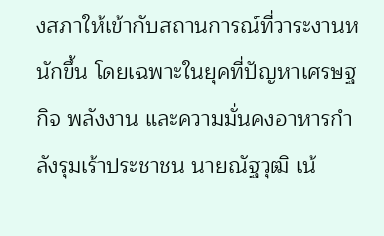งสภาให้เข้ากับสถานการณ์ที่วาระงานหนักขึ้น โดยเฉพาะในยุคที่ปัญหาเศรษฐกิจ พลังงาน และความมั่นคงอาหารกำลังรุมเร้าประชาชน นายณัฐวุฒิ เน้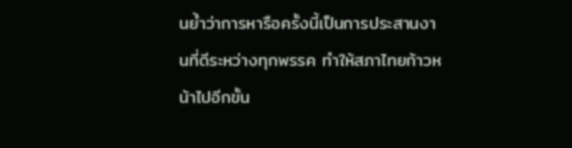นย้ำว่าการหารือครั้งนี้เป็นการประสานงานที่ดีระหว่างทุกพรรค ทำให้สภาไทยก้าวหน้าไปอีกขั้น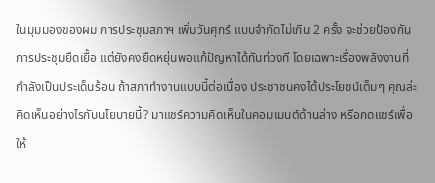ในมุมมองของผม การประชุมสภาฯ เพิ่มวันศุกร์ แบบจำกัดไม่เกิน 2 ครั้ง จะช่วยป้องกันการประชุมยืดเยื้อ แต่ยังคงยืดหยุ่นพอแก้ปัญหาได้ทันท่วงที โดยเฉพาะเรื่องพลังงานที่กำลังเป็นประเด็นร้อน ถ้าสภาทำงานแบบนี้ต่อเนื่อง ประชาชนคงได้ประโยชน์เต็มๆ คุณล่ะคิดเห็นอย่างไรกับนโยบายนี้? มาแชร์ความคิดเห็นในคอมเมนต์ด้านล่าง หรือกดแชร์เพื่อให้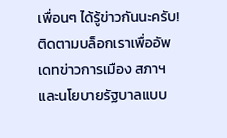เพื่อนๆ ได้รู้ข่าวกันนะครับ! ติดตามบล็อกเราเพื่ออัพเดทข่าวการเมือง สภาฯ และนโยบายรัฐบาลแบบ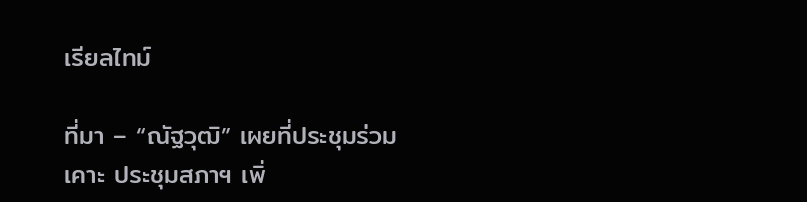เรียลไทม์

ที่มา – “ณัฐวุฒิ” เผยที่ประชุมร่วม เคาะ ประชุมสภาฯ เพิ่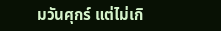มวันศุกร์ แต่ไม่เกิ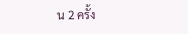น 2 ครั้ง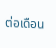ต่อเดือน